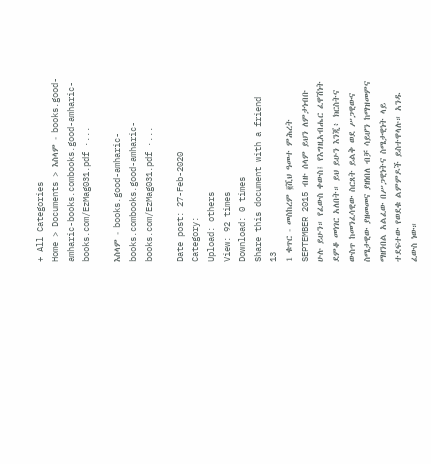+ All Categories
Home > Documents > እስላም - books.good-amharic-books.combooks.good-amharic-books.com/EzMag031.pdf ·...

እስላም - books.good-amharic-books.combooks.good-amharic-books.com/EzMag031.pdf ·...

Date post: 27-Feb-2020
Category:
Upload: others
View: 92 times
Download: 0 times
Share this document with a friend
13
1 ቁጥር - መስከረም ፪ሺህ ዓመተ ምሕረት SEPTEMBER 2015 ብዙ ሰላም ይህን ለምታነብቡ ሁሉ ይሁን። የፈውስ ቀውስ፤ የእግዚአብሔር ፈዋሽነት ደምቆ መነገር አለበት። ይህ ይሁን እንጂ፥ ክርስትና ውስጥ ከመንፈሳዊው ስርጸት ይልቅ ወደ ሥጋዊውና ስሜታዊው ያዘመመና ያዘነበለ ብቻ ሳይሆን ከማዝመምና ማዘንበል አልፈው በሥጋዊነትና ስሜታዊነት ላይ ተደፍተው የወደቁ ልምምዶች ይስተዋላሉ። አንዱ ፈውስ ነው።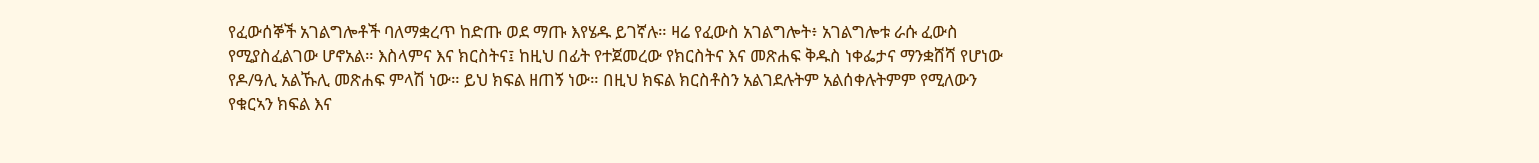የፈውሰኞች አገልግሎቶች ባለማቋረጥ ከድጡ ወደ ማጡ እየሄዱ ይገኛሉ። ዛሬ የፈውስ አገልግሎት፥ አገልግሎቱ ራሱ ፈውስ የሚያስፈልገው ሆኖአል። እስላምና እና ክርስትና፤ ከዚህ በፊት የተጀመረው የክርስትና እና መጽሐፍ ቅዱስ ነቀፌታና ማንቋሸሻ የሆነው የዶ/ዓሊ አልኹሊ መጽሐፍ ምላሽ ነው። ይህ ክፍል ዘጠኝ ነው። በዚህ ክፍል ክርስቶስን አልገደሉትም አልሰቀሉትምም የሚለውን የቁርኣን ክፍል እና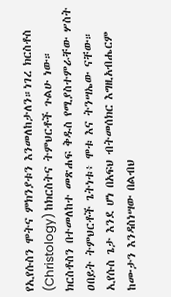የኢየሱስን ሞትና ምክንያቱን እንመለከታለን።ነገረ ክርስቶስ (Christology) ከክርስትና ትምህርቶች ጉልሁ ነው። ክርስቶስን በተመለከተ መጽሐፍ ቅዱስ የሚያስተምራቸው ሦስት ዐበይት ትምህርቶች ጌትነቱ፥ ሞቱ እና ትንሣኤው ናቸው። ኢየሱስ ጌታ እንደ ሆነ በአፍህ ብትመሰክር እግዚአብሔርም ከሙታን እንዳስነሣው በልብህ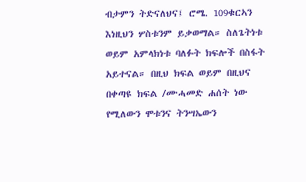ብታምን ትድናለህና፤ ሮሜ. 109ቁርኣን እነዚህን ሦስቱንም ይቃወማል። ስለጌትነቱ ወይም አምላክነቱ ባለፉት ክፍሎች በስፋት አይተናል። በዚህ ክፍል ወይም በዚህና በቀጣዩ ክፍል /ሙሓመድ ሐሰት ነው የሚለውን ሞቱንና ትንሣኤውን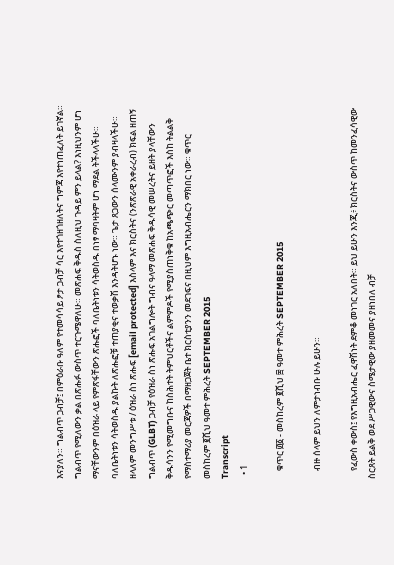እናያለን። ግልብጥ ጋብቻ፤ በምዕራቡ ዓለም የተመሳሳይ ፆታ ጋብቻ ሳር እየተጎዘጎዘለትና ግምጃ እየተነጠፈለት ይገኛል። ግልብጥ የሚለውን ቃል በጽሑፉ ውስጥ ተርጉሜዋለሁ። መጽሐፍ ቅዱስ ስለዚህ ጉዳይ ምን ይላል? እነዚህንም ሆነ ማናቸውንም በዕዝራ ላይ የምጽፋቸውን ጽሑፎች ባለቤትነቱን ሳትወስዱ በነፃ ማባዛትም ሆነ ማደል ትችላላችሁ። ባለቤትነቱን ሳትወስዱ ያልኩት ለጽሑፎቹ ተጠያቂና ተወቃሽ እንዳትሆኑ ነው። ጌታ ጸጋውን ሰላሙንም ያብዛላችሁ። ዘላለም መንግሥቱ / ዕዝራ ስነ ጽሑፍ [email protected] እስላም እና ክርስትና (ንጽጽራዊ አቀራረብ) ክፍል ዘጠኝ ግልብጥ (GLBT) ጋብቻ የዕዝራ ስነ ጽሑፍ አገልግሎት ግብና ዓላማ መጽሐፍ ቅዱሳዊ መሠረትና ይዘት ያላቸውን ቅዱሳንን የሚመግቡና ከስሕተት ትምህርቶችና ልምምዶች የሚያስጠነቅቁ ከአጫጭር መጣጥፎች እስከ ትልልቅ የማስተማሪያ መርጃዎች በማዘጋጀት ቤተ ክርስቲያንን መደገፍና በዚህም እግዚአብሔርን ማክበር ነው። ቁጥር መስከረም ፪ሺህ ዓመተ ምሕረት SEPTEMBER 2015
Transcript
  • 1

    ቁጥር ፴፩ - መስከረም ፪ሺህ ፰ ዓመተ ምሕረት SEPTEMBER 2015

    ብዙ ሰላም ይህን ለምታነብቡ ሁሉ ይሁን።

    የፈውስ ቀውስ፤ የእግዚአብሔር ፈዋሽነት ደምቆ መነገር አለበት። ይህ ይሁን እንጂ፥ ክርስትና ውስጥ ከመንፈሳዊው ስርጸት ይልቅ ወደ ሥጋዊውና ስሜታዊው ያዘመመና ያዘነበለ ብቻ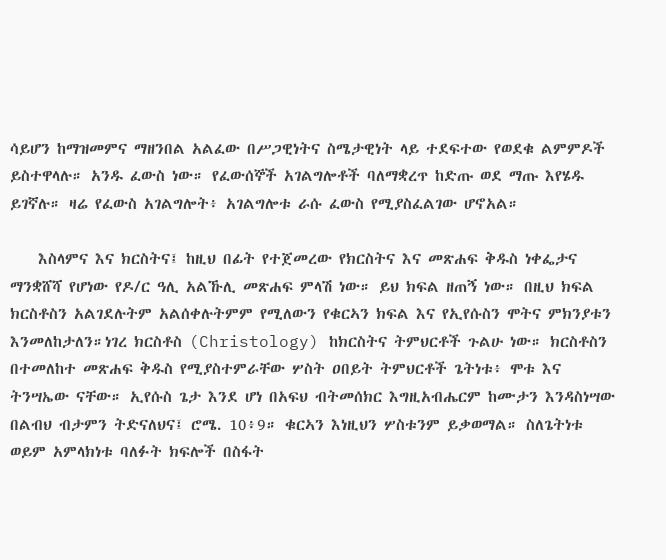ሳይሆን ከማዝመምና ማዘንበል አልፈው በሥጋዊነትና ስሜታዊነት ላይ ተደፍተው የወደቁ ልምምዶች ይስተዋላሉ። አንዱ ፈውስ ነው። የፈውሰኞች አገልግሎቶች ባለማቋረጥ ከድጡ ወደ ማጡ እየሄዱ ይገኛሉ። ዛሬ የፈውስ አገልግሎት፥ አገልግሎቱ ራሱ ፈውስ የሚያስፈልገው ሆኖአል።

    እስላምና እና ክርስትና፤ ከዚህ በፊት የተጀመረው የክርስትና እና መጽሐፍ ቅዱስ ነቀፌታና ማንቋሸሻ የሆነው የዶ/ር ዓሊ አልኹሊ መጽሐፍ ምላሽ ነው። ይህ ክፍል ዘጠኝ ነው። በዚህ ክፍል ክርስቶስን አልገደሉትም አልሰቀሉትምም የሚለውን የቁርኣን ክፍል እና የኢየሱስን ሞትና ምክንያቱን እንመለከታለን።ነገረ ክርስቶስ (Christology) ከክርስትና ትምህርቶች ጉልሁ ነው። ክርስቶስን በተመለከተ መጽሐፍ ቅዱስ የሚያስተምራቸው ሦስት ዐበይት ትምህርቶች ጌትነቱ፥ ሞቱ እና ትንሣኤው ናቸው። ኢየሱስ ጌታ እንደ ሆነ በአፍህ ብትመሰክር እግዚአብሔርም ከሙታን እንዳስነሣው በልብህ ብታምን ትድናለህና፤ ሮሜ. 10፥9። ቁርኣን እነዚህን ሦስቱንም ይቃወማል። ስለጌትነቱ ወይም አምላክነቱ ባለፉት ክፍሎች በስፋት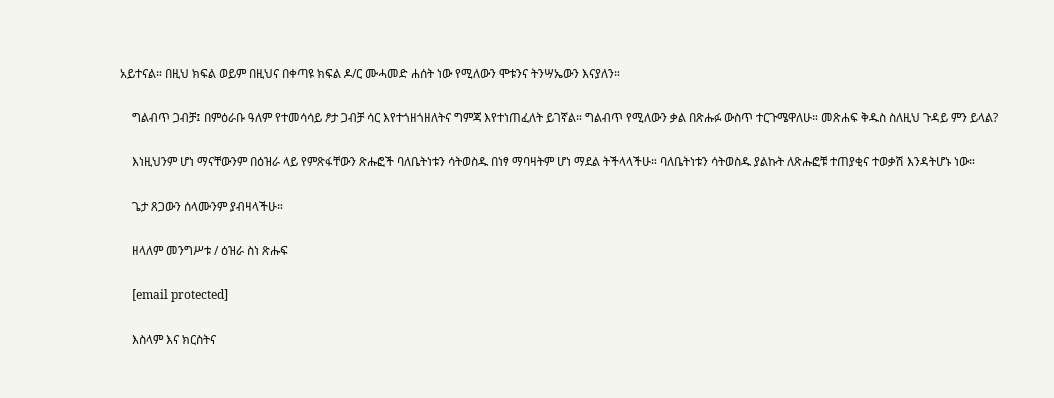አይተናል። በዚህ ክፍል ወይም በዚህና በቀጣዩ ክፍል ዶ/ር ሙሓመድ ሐሰት ነው የሚለውን ሞቱንና ትንሣኤውን እናያለን።

    ግልብጥ ጋብቻ፤ በምዕራቡ ዓለም የተመሳሳይ ፆታ ጋብቻ ሳር እየተጎዘጎዘለትና ግምጃ እየተነጠፈለት ይገኛል። ግልብጥ የሚለውን ቃል በጽሑፉ ውስጥ ተርጉሜዋለሁ። መጽሐፍ ቅዱስ ስለዚህ ጉዳይ ምን ይላል?

    እነዚህንም ሆነ ማናቸውንም በዕዝራ ላይ የምጽፋቸውን ጽሑፎች ባለቤትነቱን ሳትወስዱ በነፃ ማባዛትም ሆነ ማደል ትችላላችሁ። ባለቤትነቱን ሳትወስዱ ያልኩት ለጽሑፎቹ ተጠያቂና ተወቃሽ እንዳትሆኑ ነው።

    ጌታ ጸጋውን ሰላሙንም ያብዛላችሁ።

    ዘላለም መንግሥቱ / ዕዝራ ስነ ጽሑፍ

    [email protected]

    እስላም እና ክርስትና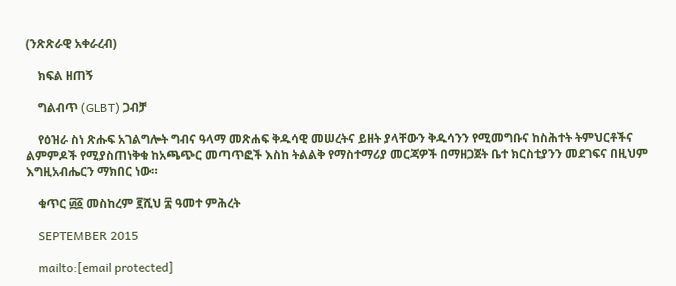(ንጽጽራዊ አቀራረብ)

    ክፍል ዘጠኝ

    ግልብጥ (GLBT) ጋብቻ

    የዕዝራ ስነ ጽሑፍ አገልግሎት ግብና ዓላማ መጽሐፍ ቅዱሳዊ መሠረትና ይዘት ያላቸውን ቅዱሳንን የሚመግቡና ከስሕተት ትምህርቶችና ልምምዶች የሚያስጠነቅቁ ከአጫጭር መጣጥፎች እስከ ትልልቅ የማስተማሪያ መርጃዎች በማዘጋጀት ቤተ ክርስቲያንን መደገፍና በዚህም እግዚአብሔርን ማክበር ነው።

    ቁጥር ፴፩ መስከረም ፪ሺህ ፰ ዓመተ ምሕረት

    SEPTEMBER 2015

    mailto:[email protected]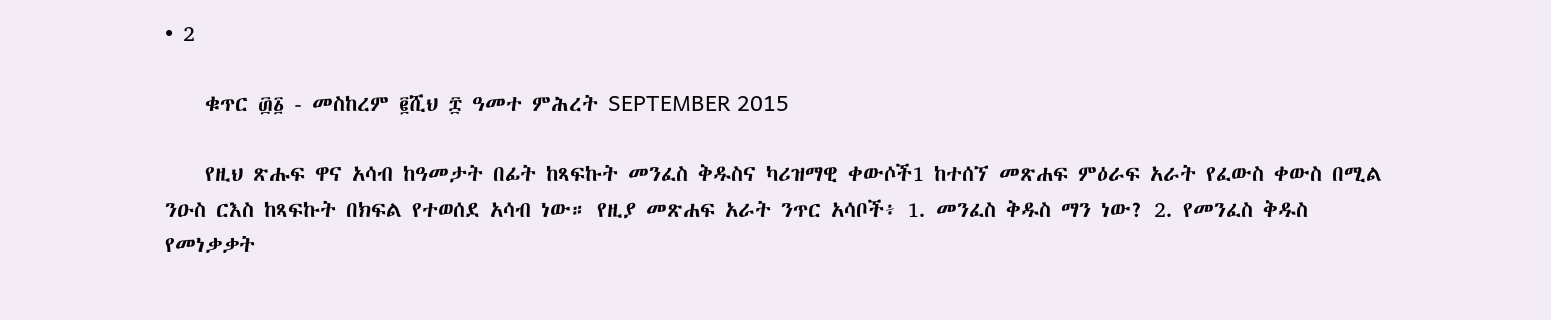• 2

    ቁጥር ፴፩ - መስከረም ፪ሺህ ፰ ዓመተ ምሕረት SEPTEMBER 2015

    የዚህ ጽሑፍ ዋና አሳብ ከዓመታት በፊት ከጻፍኩት መንፈስ ቅዱስና ካሪዝማዊ ቀውሶች1 ከተሰኘ መጽሐፍ ምዕራፍ አራት የፈውስ ቀውስ በሚል ንዑስ ርእስ ከጻፍኩት በክፍል የተወሰደ አሳብ ነው። የዚያ መጽሐፍ አራት ንጥር አሳቦች፥ 1. መንፈስ ቅዱስ ማን ነው? 2. የመንፈስ ቅዱስ የመነቃቃት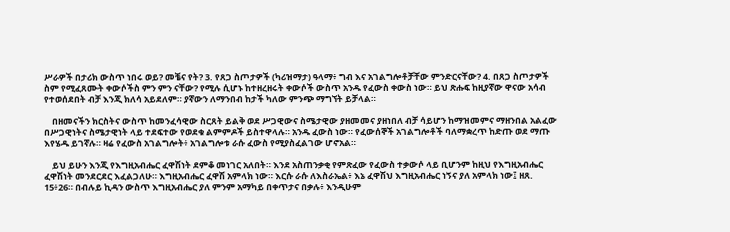ሥራዎች በታሪክ ውስጥ ነበሩ ወይ? መቼና የት? 3. የጸጋ ስጦታዎች (ካሪዝማታ) ዓላማ፥ ግብ እና አገልግሎቶቻቸው ምንድርናቸው? 4. በጸጋ ስጦታዎች ስም የሚፈጸሙት ቀውሶችስ ምን ምን ናቸው? የሚሉ ሲሆኑ ከተዘረዘሩት ቀውሶች ውስጥ አንዱ የፈውስ ቀውስ ነው። ይህ ጽሑፍ ከዚያኛው ዋናው አሳብ የተወሰደበት ብቻ እንጂ ክለሳ አይደለም። ያኛውን ለማንበብ ከታች ካለው ምንጭ ማግኘት ይቻላል።

    በዘመናችን ክርስትና ውስጥ ከመንፈሳዊው ስርጸት ይልቅ ወደ ሥጋዊውና ስሜታዊው ያዘመመና ያዘነበለ ብቻ ሳይሆን ከማዝመምና ማዘንበል አልፈው በሥጋዊነትና ስሜታዊነት ላይ ተደፍተው የወደቁ ልምምዶች ይስተዋላሉ። አንዱ ፈውስ ነው። የፈውሰኞች አገልግሎቶች ባለማቋረጥ ከድጡ ወደ ማጡ እየሄዱ ይገኛሉ። ዛሬ የፈውስ አገልግሎት፥ አገልግሎቱ ራሱ ፈውስ የሚያስፈልገው ሆኖአል።

    ይህ ይሁን እንጂ የእግዚአብሔር ፈዋሽነት ደምቆ መነገር አለበት። እንደ አስጠንቃቂ የምጽፈው የፈውስ ተቃውሶ ላይ ቢሆንም ከዚህ የእግዚአብሔር ፈዋሽነት መንደርደር እፈልጋለሁ። እግዚአብሔር ፈዋሽ አምላክ ነው። እርሱ ራሱ ለእስራኤል፥ እኔ ፈዋሽህ እግዚአብሔር ነኝና ያለ አምላክ ነው፤ ዘጸ. 15፥26። በብሉይ ኪዳን ውስጥ እግዚአብሔር ያለ ምንም አማካይ በቀጥታና በቃሉ፥ እንዲሁም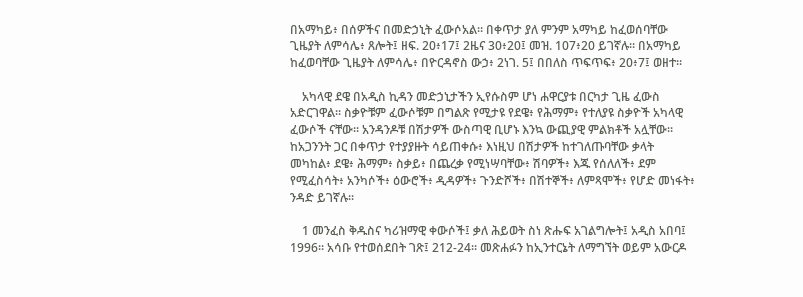በአማካይ፥ በሰዎችና በመድኃኒት ፈውሶአል። በቀጥታ ያለ ምንም አማካይ ከፈወሰባቸው ጊዜያት ለምሳሌ፥ ጸሎት፤ ዘፍ. 20፥17፤ 2ዜና 30፥20፤ መዝ. 107፥20 ይገኛሉ። በአማካይ ከፈወባቸው ጊዜያት ለምሳሌ፥ በዮርዳኖስ ውኃ፥ 2ነገ. 5፤ በበለስ ጥፍጥፍ፥ 20፥7፤ ወዘተ።

    አካላዊ ደዌ በአዲስ ኪዳን መድኃኒታችን ኢየሱስም ሆነ ሐዋርያቱ በርካታ ጊዜ ፈውስ አድርገዋል። ስቃዮቹም ፈውሶቹም በግልጽ የሚታዩ የደዌ፥ የሕማም፥ የተለያዩ ስቃዮች አካላዊ ፈውሶች ናቸው። አንዳንዶቹ በሽታዎች ውስጣዊ ቢሆኑ እንኳ ውጪያዊ ምልክቶች አሏቸው። ከአጋንንት ጋር በቀጥታ የተያያዙት ሳይጠቀሱ፥ እነዚህ በሽታዎች ከተገለጡባቸው ቃላት መካከል፥ ደዌ፥ ሕማም፥ ስቃይ፥ በጨረቃ የሚነሣባቸው፥ ሽባዎች፥ እጁ የሰለለች፥ ደም የሚፈስሳት፥ አንካሶች፥ ዕውሮች፥ ዲዳዎች፥ ጉንድሾች፥ በሽተኞች፥ ለምጻሞች፥ የሆድ መነፋት፥ ንዳድ ይገኛሉ።

    1 መንፈስ ቅዱስና ካሪዝማዊ ቀውሶች፤ ቃለ ሕይወት ስነ ጽሑፍ አገልግሎት፤ አዲስ አበባ፤ 1996። አሳቡ የተወሰደበት ገጽ፤ 212-24። መጽሐፉን ከኢንተርኔት ለማግኘት ወይም አውርዶ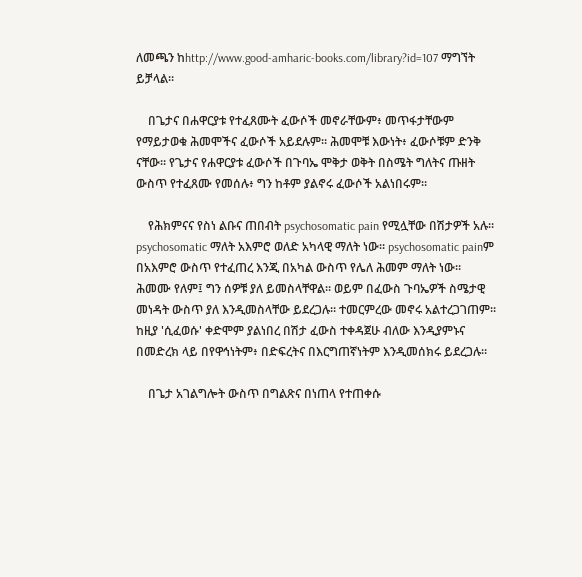ለመጫን ከhttp://www.good-amharic-books.com/library?id=107 ማግኘት ይቻላል።

    በጌታና በሐዋርያቱ የተፈጸሙት ፈውሶች መኖራቸውም፥ መጥፋታቸውም የማይታወቁ ሕመሞችና ፈውሶች አይደሉም። ሕመሞቹ እውነት፥ ፈውሶቹም ድንቅ ናቸው። የጌታና የሐዋርያቱ ፈውሶች በጉባኤ ሞቅታ ወቅት በስሜት ግለትና ጡዘት ውስጥ የተፈጸሙ የመሰሉ፥ ግን ከቶም ያልኖሩ ፈውሶች አልነበሩም።

    የሕክምናና የስነ ልቡና ጠበብት psychosomatic pain የሚሏቸው በሽታዎች አሉ። psychosomatic ማለት አእምሮ ወለድ አካላዊ ማለት ነው። psychosomatic painም በአእምሮ ውስጥ የተፈጠረ እንጂ በአካል ውስጥ የሌለ ሕመም ማለት ነው። ሕመሙ የለም፤ ግን ሰዎቹ ያለ ይመስላቸዋል። ወይም በፈውስ ጉባኤዎች ስሜታዊ መነዳት ውስጥ ያለ እንዲመስላቸው ይደረጋሉ። ተመርምረው መኖሩ አልተረጋገጠም። ከዚያ 'ሲፈወሱ' ቀድሞም ያልነበረ በሽታ ፈውስ ተቀዳጀሁ ብለው እንዲያምኑና በመድረክ ላይ በየዋኅነትም፥ በድፍረትና በእርግጠኛነትም እንዲመሰክሩ ይደረጋሉ።

    በጌታ አገልግሎት ውስጥ በግልጽና በነጠላ የተጠቀሱ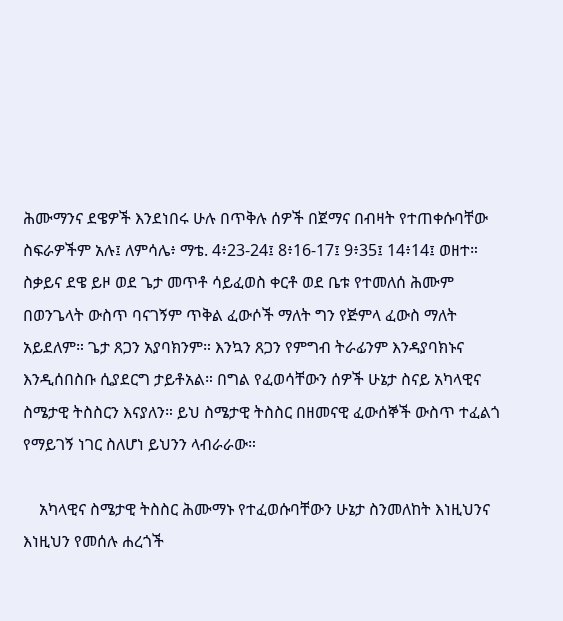ሕሙማንና ደዌዎች እንደነበሩ ሁሉ በጥቅሉ ሰዎች በጀማና በብዛት የተጠቀሱባቸው ስፍራዎችም አሉ፤ ለምሳሌ፥ ማቴ. 4፥23-24፤ 8፥16-17፤ 9፥35፤ 14፥14፤ ወዘተ። ስቃይና ደዌ ይዞ ወደ ጌታ መጥቶ ሳይፈወስ ቀርቶ ወደ ቤቱ የተመለሰ ሕሙም በወንጌላት ውስጥ ባናገኝም ጥቅል ፈውሶች ማለት ግን የጅምላ ፈውስ ማለት አይደለም። ጌታ ጸጋን አያባክንም። እንኳን ጸጋን የምግብ ትራፊንም እንዳያባክኑና እንዲሰበስቡ ሲያደርግ ታይቶአል። በግል የፈወሳቸውን ሰዎች ሁኔታ ስናይ አካላዊና ስሜታዊ ትስስርን እናያለን። ይህ ስሜታዊ ትስስር በዘመናዊ ፈውሰኞች ውስጥ ተፈልጎ የማይገኝ ነገር ስለሆነ ይህንን ላብራራው።

    አካላዊና ስሜታዊ ትስስር ሕሙማኑ የተፈወሱባቸውን ሁኔታ ስንመለከት እነዚህንና እነዚህን የመሰሉ ሐረጎች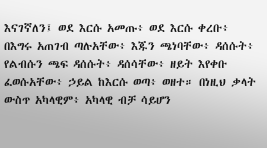እናገኛለን፤ ወደ እርሱ አመጡ፥ ወደ እርሱ ቀረቡ፥ በእግሩ አጠገብ ጣሉአቸው፥ እጁን ጫነባቸው፥ ዳሰሱት፥ የልብሱን ጫፍ ዳሰሱት፥ ዳሰሳቸው፥ ዘይት እየቀቡ ፈወሱአቸው፥ ኃይል ከእርሱ ወጣ፥ ወዘተ። በነዚህ ቃላት ውስጥ አካላዊም፥ አካላዊ ብቻ ሳይሆን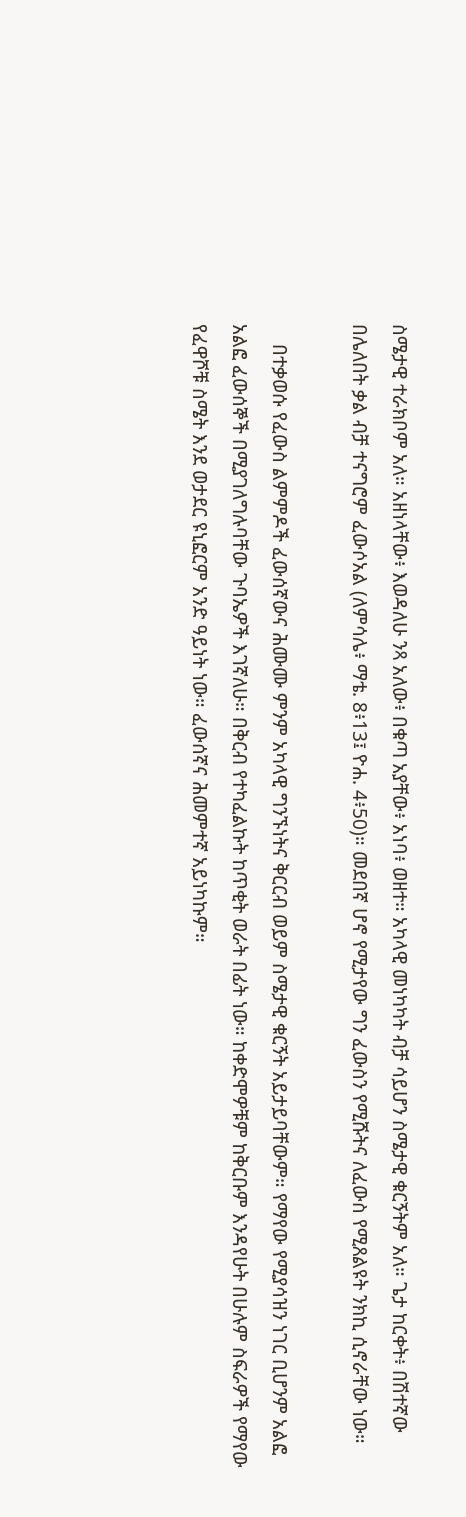ስሜታዊ ተራክቦም አለ። አዘነላቸው፥ እወዳለሁ ንጻ አለው፥ በቁጣ አያቸው፥ አነባ፥ ወዘተ። አካላዊ መነካካት ብቻ ሳይሆን ስሜታዊ ቁርኝትም አለ። ጌታ ከርቀት፥ በሽተኛው በሌለበት ቃል ብቻ ተናግሮም ፈውሶአል (ለምሳሌ፥ ማቴ. 8፥13፤ ዮሐ. 4፥50)። መደበኛ ሆኖ የሚታየው ግን ፈውስን የሚሹትና ለፈውስ የሚጸልዩት ንክኪ ሲኖራቸው ነው።

    በተቃወሱ የፈውስ ልምምዶች ፈውሰኛውና ሕሙሙ ምንም አካላዊ ግንኙነትና ቅርርብ ወይም ስሜታዊ ቁርኝት አይታይባቸውም። የማየው የሚያሳዝን ነገር ቢሆንም አልፎ አልፎ ፈውሰኞች በሚያገለግሉባቸው ጉባኤዎች እገኛለሁ። በቅርብ የተካፈልኩት ከጥቂት ወራት በፊት ነው። ከቀድሞዎቹም ከቅርቡም እንዳየሁት በሁሉም ስፍራዎች የማየው የፈዋሾቹ ስሜት እንደ ወታደር ዩኒፎርም አንድ ዓይነት ነው። ፈውሰኛና ሕመምተኛ አይነካኩም።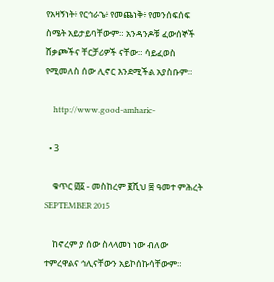የአዛኝነት፥ የርኅራኄ፥ የመጨነቅ፥ የመንሰፍሰፍ ስሜት አይታይባቸውም። አንዳንዶቹ ፈውሰኞች ሸቃጮችና ቸርቻሪዎች ናቸው። ሳይፈወስ የሚመለስ ሰው ሊኖር እንደሚችል አያስቡም።

    http://www.good-amharic-

  • 3

    ቁጥር ፴፩ - መስከረም ፪ሺህ ፰ ዓመተ ምሕረት SEPTEMBER 2015

    ከኖረም ያ ሰው ስላላመነ ነው ብለው ተምረዋልና ኅሊናቸውን አይኮሰኩሳቸውም።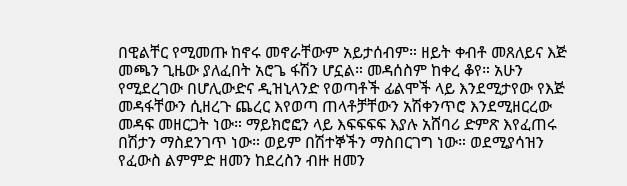በዊልቸር የሚመጡ ከኖሩ መኖራቸውም አይታሰብም። ዘይት ቀብቶ መጸለይና እጅ መጫን ጊዜው ያለፈበት አሮጌ ፋሽን ሆኗል። መዳሰስም ከቀረ ቆየ። አሁን የሚደረገው በሆሊውድና ዲዝኒላንድ የወጣቶች ፊልሞች ላይ እንደሚታየው የእጅ መዳፋቸውን ሲዘረጉ ጨረር እየወጣ ጠላቶቻቸውን አሽቀንጥሮ እንደሚዘርረው መዳፍ መዘርጋት ነው። ማይክሮፎን ላይ እፍፍፍፍ እያሉ አሸባሪ ድምጽ እየፈጠሩ በሽታን ማስደንገጥ ነው። ወይም በሽተኞችን ማስበርገግ ነው። ወደሚያሳዝን የፈውስ ልምምድ ዘመን ከደረስን ብዙ ዘመን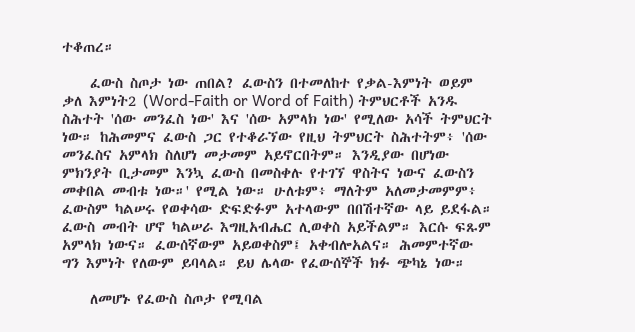ተቆጠረ።

    ፈውስ ስጦታ ነው ጠበል? ፈውስን በተመለከተ የቃል-እምነት ወይም ቃለ እምነት2 (Word-Faith or Word of Faith) ትምህርቶች አንዱ ስሕተት 'ሰው መንፈስ ነው' እና 'ሰው አምላክ ነው' የሚለው አሳች ትምህርት ነው። ከሕመምና ፈውስ ጋር የተቆራኘው የዚህ ትምህርት ስሕተትም፥ 'ሰው መንፈስና አምላክ ስለሆነ መታመም አይኖርበትም። እንዲያው በሆነው ምክንያት ቢታመም እንኳ ፈውስ በመስቀሉ የተገኘ ዋስትና ነውና ፈውስን መቀበል መብቱ ነው።' የሚል ነው። ሁለቱም፥ ማለትም አለመታመምም፥ ፈውስም ካልሠሩ የወቀሳው ድፍድፉም አተላውም በበሽተኛው ላይ ይደፋል። ፈውስ መብት ሆኖ ካልሠራ እግዚአብሔር ሊወቀስ አይችልም። እርሱ ፍጹም አምላክ ነውና። ፈውሰኛውም አይወቀስም፤ አቀብሎአልና። ሕመምተኛው ግን እምነት የለውም ይባላል። ይህ ሌላው የፈውሰኞች ክፉ ጭካኔ ነው።

    ለመሆኑ የፈውስ ስጦታ የሚባል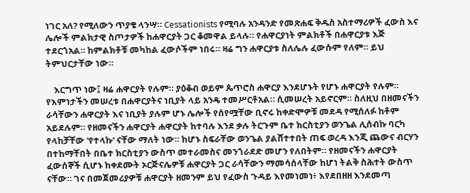ነገር አለ? የሚለውን ጥያቄ ላንሣ። Cessationists የሚባሉ አንዳንድ የመጽሐፍ ቅዱስ አስተማሪዎች ፈውስ እና ሌሎች ምልክታዊ ስጦታዎች ከሐዋርያት ጋር ቆመዋል ይላሉ። የሐዋርያነት ምልክቶች በሐዋርያቱ እጅ ተደርጎአል። ከምልክቶቹ መካከል ፈውሶችም ነበሩ። ዛሬ ግን ሐዋርያቱ ስለሌሉ ፈውሱም የለም። ይህ ትምህርታቸው ነው።

    እርግጥ ነው፤ ዛሬ ሐዋርያት የሉም። ያዕቆብ ወይም ጴጥሮስ ሐዋርያ እንደሆኑት የሆኑ ሐዋርያት የሉም። የእምነታችን መሠረቱ በሐዋርያትና ነቢያት ላይ አንዴ ተመሥርቶአል። ሲመሠረት አይኖርም። ስለዚህ በዘመናችን ራሳቸውን ሐዋርያት እና ነቢያት ያሉም ሆኑ ሌሎች የሰየሟቸው ቢኖሩ ከቀድሞዎቹ መደዳ የሚሰለፉ ከቶም አይደሉም። የዘመናችን ሐዋርያት ሐዋርያት ከተባሉ እንደ ቃሉ ትርጉም ቤተ ክርስቲያን ወንጌል ሊሰብኩ ባርካ የላከቻቸው 'የተላኩ' ናቸው ማለት ነው። ከሆኑ ስፍራቸው ወንጌል ያልሸተተበት ጠፍ ወረዳ እንጂ ጨውና ብርሃን በተከማቸበት በቤተ ክርስቲያን ውስጥ መተራመስና መንጎራደድ መሆን የለበትም። የዘመናችን ሐዋርያት ፈውሰኞች ሲሆኑ ከቀደሙት ኦርጅናሌዎቹ ሐዋርያት ጋር ራሳቸውን ማመሳሰላቸው ከሆነ ትልቅ ስሕተት ውስጥ ናቸው። ገና በመጀመሪያዎቹ ሐዋርያት ዘመንም ይህ የፈውስ ጉዳይ እየመነመነ፥ እየደበዘዘ እንደመጣ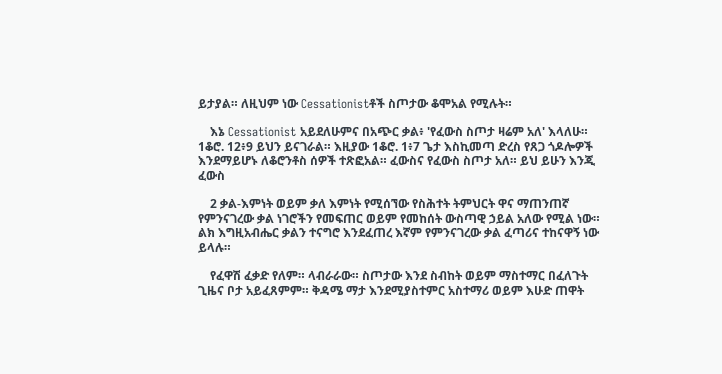ይታያል። ለዚህም ነው Cessationistቶች ስጦታው ቆሞአል የሚሉት።

    እኔ Cessationist አይደለሁምና በአጭር ቃል፥ 'የፈውስ ስጦታ ዛሬም አለ' እላለሁ። 1ቆሮ. 12፥9 ይህን ይናገራል። እዚያው 1ቆሮ. 1፥7 ጌታ እስኪመጣ ድረስ የጸጋ ጎዶሎዎች እንደማይሆኑ ለቆሮንቶስ ሰዎች ተጽፎአል። ፈውስና የፈውስ ስጦታ አለ። ይህ ይሁን እንጂ ፈውስ

    2 ቃል-እምነት ወይም ቃለ እምነት የሚሰኘው የስሕተት ትምህርት ዋና ማጠንጠኛ የምንናገረው ቃል ነገሮችን የመፍጠር ወይም የመከሰት ውስጣዊ ኃይል አለው የሚል ነው። ልክ እግዚአብሔር ቃልን ተናግሮ እንደፈጠረ እኛም የምንናገረው ቃል ፈጣሪና ተከናዋኝ ነው ይላሉ።

    የፈዋሽ ፈቃድ የለም። ላብራራው። ስጦታው እንደ ስብከት ወይም ማስተማር በፈለጉት ጊዜና ቦታ አይፈጸምም። ቅዳሜ ማታ እንደሚያስተምር አስተማሪ ወይም እሁድ ጠዋት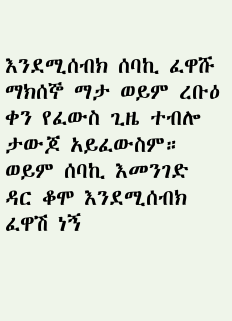እንደሚሰብክ ሰባኪ ፈዋሹ ማክሰኞ ማታ ወይም ረቡዕ ቀን የፈውስ ጊዜ ተብሎ ታውጆ አይፈውስም። ወይም ሰባኪ እመንገድ ዳር ቆሞ እንደሚሰብክ ፈዋሽ ነኝ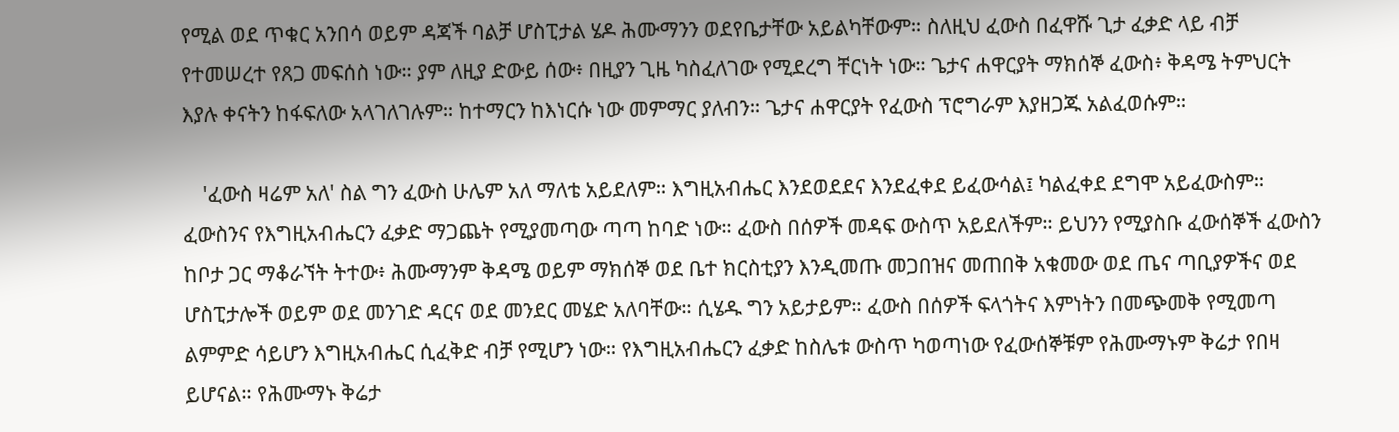የሚል ወደ ጥቁር አንበሳ ወይም ዳጃች ባልቻ ሆስፒታል ሄዶ ሕሙማንን ወደየቤታቸው አይልካቸውም። ስለዚህ ፈውስ በፈዋሹ ጊታ ፈቃድ ላይ ብቻ የተመሠረተ የጸጋ መፍሰስ ነው። ያም ለዚያ ድውይ ሰው፥ በዚያን ጊዜ ካስፈለገው የሚደረግ ቸርነት ነው። ጌታና ሐዋርያት ማክሰኞ ፈውስ፥ ቅዳሜ ትምህርት እያሉ ቀናትን ከፋፍለው አላገለገሉም። ከተማርን ከእነርሱ ነው መምማር ያለብን። ጌታና ሐዋርያት የፈውስ ፕሮግራም እያዘጋጁ አልፈወሱም።

    'ፈውስ ዛሬም አለ' ስል ግን ፈውስ ሁሌም አለ ማለቴ አይደለም። እግዚአብሔር እንደወደደና እንደፈቀደ ይፈውሳል፤ ካልፈቀደ ደግሞ አይፈውስም። ፈውስንና የእግዚአብሔርን ፈቃድ ማጋጨት የሚያመጣው ጣጣ ከባድ ነው። ፈውስ በሰዎች መዳፍ ውስጥ አይደለችም። ይህንን የሚያስቡ ፈውሰኞች ፈውስን ከቦታ ጋር ማቆራኘት ትተው፥ ሕሙማንም ቅዳሜ ወይም ማክሰኞ ወደ ቤተ ክርስቲያን እንዲመጡ መጋበዝና መጠበቅ አቁመው ወደ ጤና ጣቢያዎችና ወደ ሆስፒታሎች ወይም ወደ መንገድ ዳርና ወደ መንደር መሄድ አለባቸው። ሲሄዱ ግን አይታይም። ፈውስ በሰዎች ፍላጎትና እምነትን በመጭመቅ የሚመጣ ልምምድ ሳይሆን እግዚአብሔር ሲፈቅድ ብቻ የሚሆን ነው። የእግዚአብሔርን ፈቃድ ከስሌቱ ውስጥ ካወጣነው የፈውሰኞቹም የሕሙማኑም ቅሬታ የበዛ ይሆናል። የሕሙማኑ ቅሬታ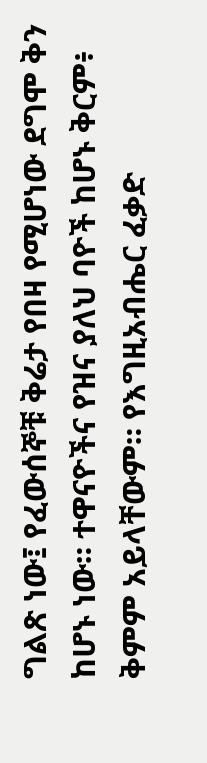ግልጽ ነው፤ የፈውሰኞቹ ቅሬታ የበዛ የሚሆነው ደግሞ ቅን ከሆኑ ነው። ተዋናዮችና የዝና ያለህ ባዮች ከሆኑ ቅርም፥ ቅምም አይላቸውም። የእግዚአብሔር ፈቃድ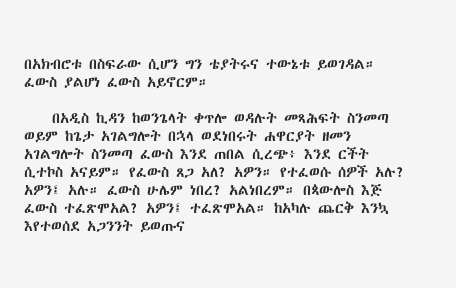በአክብሮቱ በስፍራው ሲሆን ግን ቴያትሩና ተውኔቱ ይወገዳል። ፈውስ ያልሆነ ፈውስ አይኖርም።

    በአዲስ ኪዳን ከወንጌላት ቀጥሎ ወዳሉት መጻሕፍት ስንመጣ ወይም ከጌታ አገልግሎት በኋላ ወደነበሩት ሐዋርያት ዘመን አገልግሎት ስንመጣ ፈውስ እንደ ጠበል ሲረጭ፥ እንደ ርችት ሲተኮስ አናይም። የፈውስ ጸጋ አለ? አዎን። የተፈወሱ ሰዎች አሉ? አዎን፤ አሉ። ፈውስ ሁሌም ነበረ? አልነበረም። በጳውሎስ እጅ ፈውስ ተፈጽሞአል? አዎን፤ ተፈጽሞአል። ከአካሉ ጨርቅ እንኳ እየተወሰደ አጋንንት ይወጡና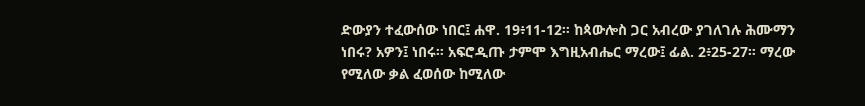ድውያን ተፈውሰው ነበር፤ ሐዋ. 19፥11-12። ከጳውሎስ ጋር አብረው ያገለገሉ ሕሙማን ነበሩ? አዎን፤ ነበሩ። አፍሮዲጡ ታምሞ እግዚአብሔር ማረው፤ ፊል. 2፥25-27። ማረው የሚለው ቃል ፈወሰው ከሚለው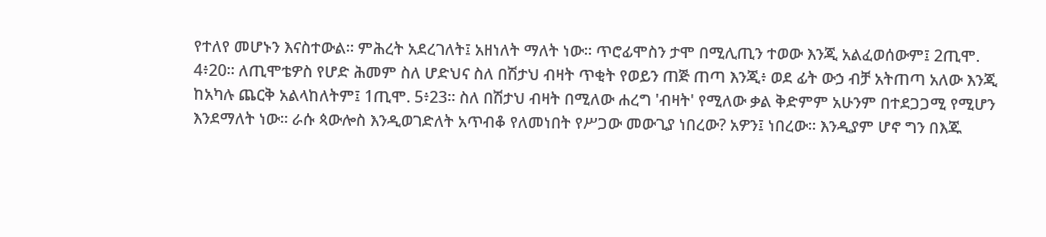የተለየ መሆኑን እናስተውል። ምሕረት አደረገለት፤ አዘነለት ማለት ነው። ጥሮፊሞስን ታሞ በሚሊጢን ተወው እንጂ አልፈወሰውም፤ 2ጢሞ. 4፥20። ለጢሞቴዎስ የሆድ ሕመም ስለ ሆድህና ስለ በሽታህ ብዛት ጥቂት የወይን ጠጅ ጠጣ እንጂ፥ ወደ ፊት ውኃ ብቻ አትጠጣ አለው እንጂ ከአካሉ ጨርቅ አልላከለትም፤ 1ጢሞ. 5፥23። ስለ በሽታህ ብዛት በሚለው ሐረግ 'ብዛት' የሚለው ቃል ቅድምም አሁንም በተደጋጋሚ የሚሆን እንደማለት ነው። ራሱ ጳውሎስ እንዲወገድለት አጥብቆ የለመነበት የሥጋው መውጊያ ነበረው? አዎን፤ ነበረው። እንዲያም ሆኖ ግን በእጁ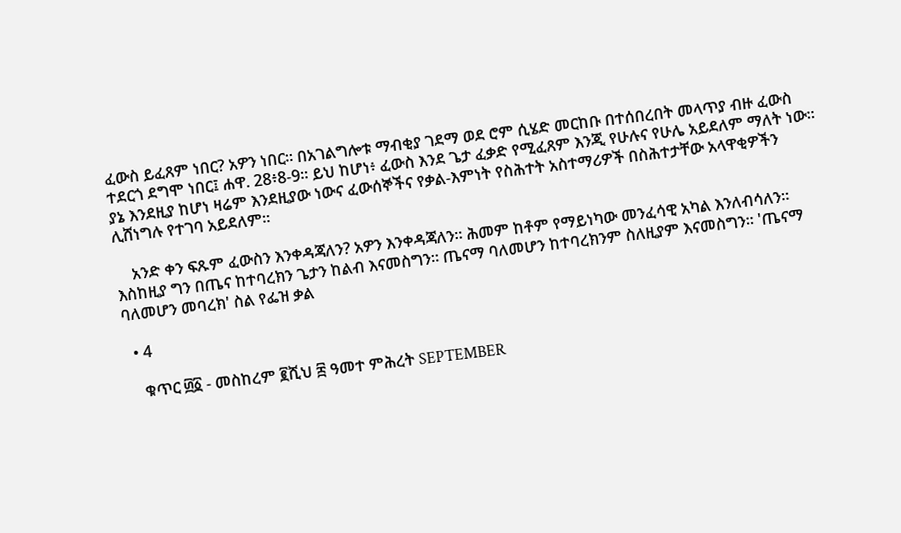ፈውስ ይፈጸም ነበር? አዎን ነበር። በአገልግሎቱ ማብቂያ ገደማ ወደ ሮም ሲሄድ መርከቡ በተሰበረበት መላጥያ ብዙ ፈውስ ተደርጎ ደግሞ ነበር፤ ሐዋ. 28፥8-9። ይህ ከሆነ፥ ፈውስ እንደ ጌታ ፈቃድ የሚፈጸም እንጂ የሁሉና የሁሌ አይደለም ማለት ነው። ያኔ እንደዚያ ከሆነ ዛሬም እንደዚያው ነውና ፈውሰኞችና የቃል-እምነት የስሕተት አስተማሪዎች በስሕተታቸው አላዋቂዎችን ሊሸነግሉ የተገባ አይደለም።

    አንድ ቀን ፍጹም ፈውስን እንቀዳጃለን? አዎን እንቀዳጃለን። ሕመም ከቶም የማይነካው መንፈሳዊ አካል እንለብሳለን። እስከዚያ ግን በጤና ከተባረክን ጌታን ከልብ እናመስግን። ጤናማ ባለመሆን ከተባረክንም ስለዚያም እናመስግን። 'ጤናማ ባለመሆን መባረክ' ስል የፌዝ ቃል

  • 4

    ቁጥር ፴፩ - መስከረም ፪ሺህ ፰ ዓመተ ምሕረት SEPTEMBER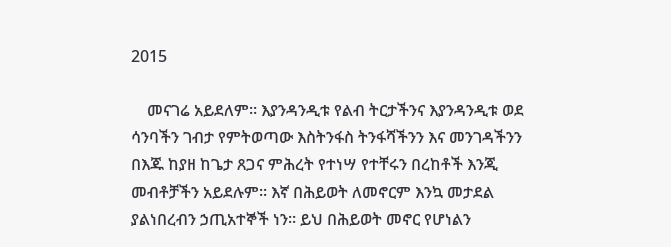2015

    መናገሬ አይደለም። እያንዳንዲቱ የልብ ትርታችንና እያንዳንዲቱ ወደ ሳንባችን ገብታ የምትወጣው እስትንፋስ ትንፋሻችንን እና መንገዳችንን በእጁ ከያዘ ከጌታ ጸጋና ምሕረት የተነሣ የተቸሩን በረከቶች እንጂ መብቶቻችን አይደሉም። እኛ በሕይወት ለመኖርም እንኳ መታደል ያልነበረብን ኃጢአተኞች ነን። ይህ በሕይወት መኖር የሆነልን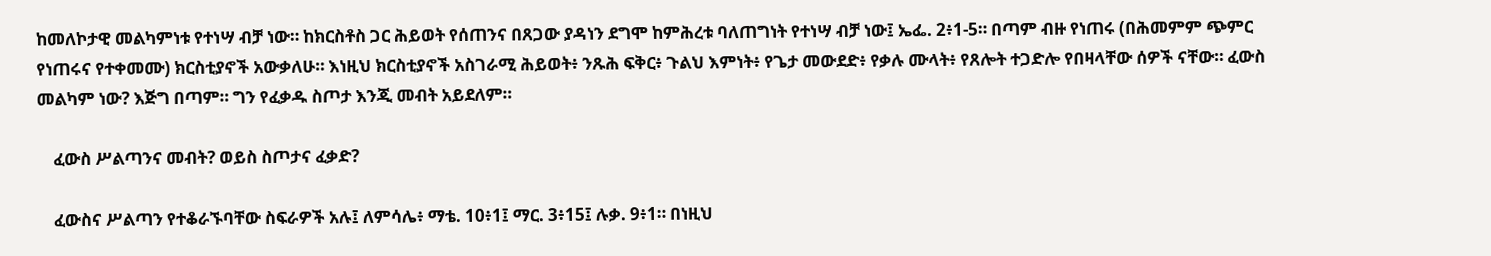ከመለኮታዊ መልካምነቱ የተነሣ ብቻ ነው። ከክርስቶስ ጋር ሕይወት የሰጠንና በጸጋው ያዳነን ደግሞ ከምሕረቱ ባለጠግነት የተነሣ ብቻ ነው፤ ኤፌ. 2፥1-5። በጣም ብዙ የነጠሩ (በሕመምም ጭምር የነጠሩና የተቀመሙ) ክርስቲያኖች አውቃለሁ። እነዚህ ክርስቲያኖች አስገራሚ ሕይወት፥ ንጹሕ ፍቅር፥ ጉልህ እምነት፥ የጌታ መውደድ፥ የቃሉ ሙላት፥ የጸሎት ተጋድሎ የበዛላቸው ሰዎች ናቸው። ፈውስ መልካም ነው? እጅግ በጣም። ግን የፈቃዱ ስጦታ እንጂ መብት አይደለም።

    ፈውስ ሥልጣንና መብት? ወይስ ስጦታና ፈቃድ?

    ፈውስና ሥልጣን የተቆራኙባቸው ስፍራዎች አሉ፤ ለምሳሌ፥ ማቴ. 10፥1፤ ማር. 3፥15፤ ሉቃ. 9፥1። በነዚህ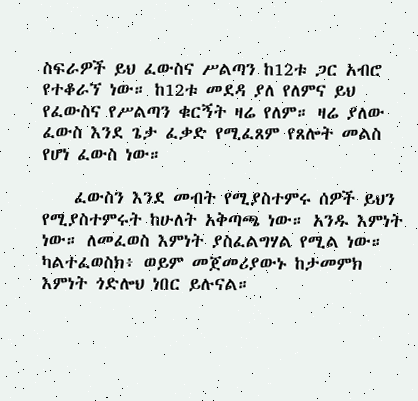ስፍራዎች ይህ ፈውስና ሥልጣን ከ12ቱ ጋር አብሮ የተቆራኘ ነው። ከ12ቱ መደዳ ያለ የለምና ይህ የፈውስና የሥልጣን ቁርኝት ዛሬ የለም። ዛሬ ያለው ፈውስ እንደ ጌታ ፈቃድ የሚፈጸም የጸሎት መልስ የሆነ ፈውስ ነው።

    ፈውስን እንደ መብት የሚያስተምሩ ሰዎች ይህን የሚያስተምሩት ከሁለት አቅጣጫ ነው። አንዱ እምነት ነው። ለመፈወስ እምነት ያስፈልግሃል የሚል ነው። ካልተፈወስክ፥ ወይም መጀመሪያውኑ ከታመምክ እምነት ጎድሎህ ነበር ይሉናል።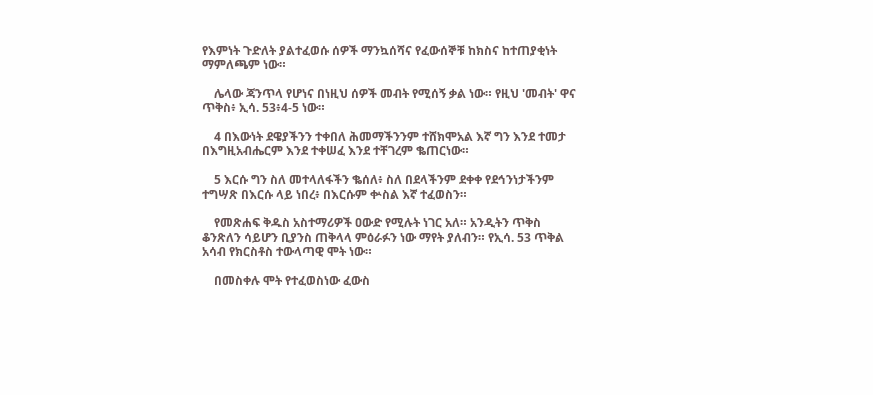የእምነት ጉድለት ያልተፈወሱ ሰዎች ማንኳሰሻና የፈውሰኞቹ ከክስና ከተጠያቂነት ማምለጫም ነው።

    ሌላው ጃንጥላ የሆነና በነዚህ ሰዎች መብት የሚሰኝ ቃል ነው። የዚህ 'መብት' ዋና ጥቅስ፥ ኢሳ. 53፥4-5 ነው።

    4 በእውነት ደዌያችንን ተቀበለ ሕመማችንንም ተሸክሞአል እኛ ግን እንደ ተመታ በእግዚአብሔርም እንደ ተቀሠፈ እንደ ተቸገረም ቈጠርነው።

    5 እርሱ ግን ስለ መተላለፋችን ቈሰለ፥ ስለ በደላችንም ደቀቀ የደኅንነታችንም ተግሣጽ በእርሱ ላይ ነበረ፥ በእርሱም ቍስል እኛ ተፈወስን።

    የመጽሐፍ ቅዱስ አስተማሪዎች ዐውድ የሚሉት ነገር አለ። አንዲትን ጥቅስ ቆንጽለን ሳይሆን ቢያንስ ጠቅላላ ምዕራፉን ነው ማየት ያለብን። የኢሳ. 53 ጥቅል አሳብ የክርስቶስ ተውላጣዊ ሞት ነው።

    በመስቀሉ ሞት የተፈወስነው ፈውስ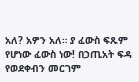አለ? አዎን አለ። ያ ፈውስ ፍጹም የሆነው ፈውስ ነው! በኃጢአት ፍዳ የወደቀብን መርገም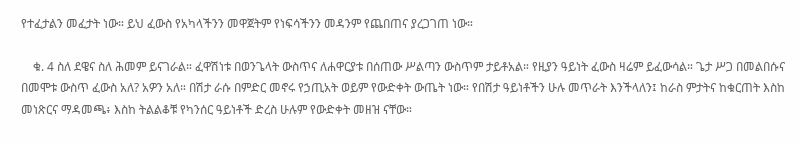የተፈታልን መፈታት ነው። ይህ ፈውስ የአካላችንን መዋጀትም የነፍሳችንን መዳንም የጨበጠና ያረጋገጠ ነው።

    ቁ. 4 ስለ ደዌና ስለ ሕመም ይናገራል። ፈዋሽነቱ በወንጌላት ውስጥና ለሐዋርያቱ በሰጠው ሥልጣን ውስጥም ታይቶአል። የዚያን ዓይነት ፈውስ ዛሬም ይፈውሳል። ጌታ ሥጋ በመልበሱና በመሞቱ ውስጥ ፈውስ አለ? አዎን አለ። በሽታ ራሱ በምድር መኖሩ የኃጢአት ወይም የውድቀት ውጤት ነው። የበሽታ ዓይነቶችን ሁሉ መጥራት እንችላለን፤ ከራስ ምታትና ከቁርጠት እስከ መነጽርና ማዳመጫ፥ እስከ ትልልቆቹ የካንሰር ዓይነቶች ድረስ ሁሉም የውድቀት መዘዝ ናቸው።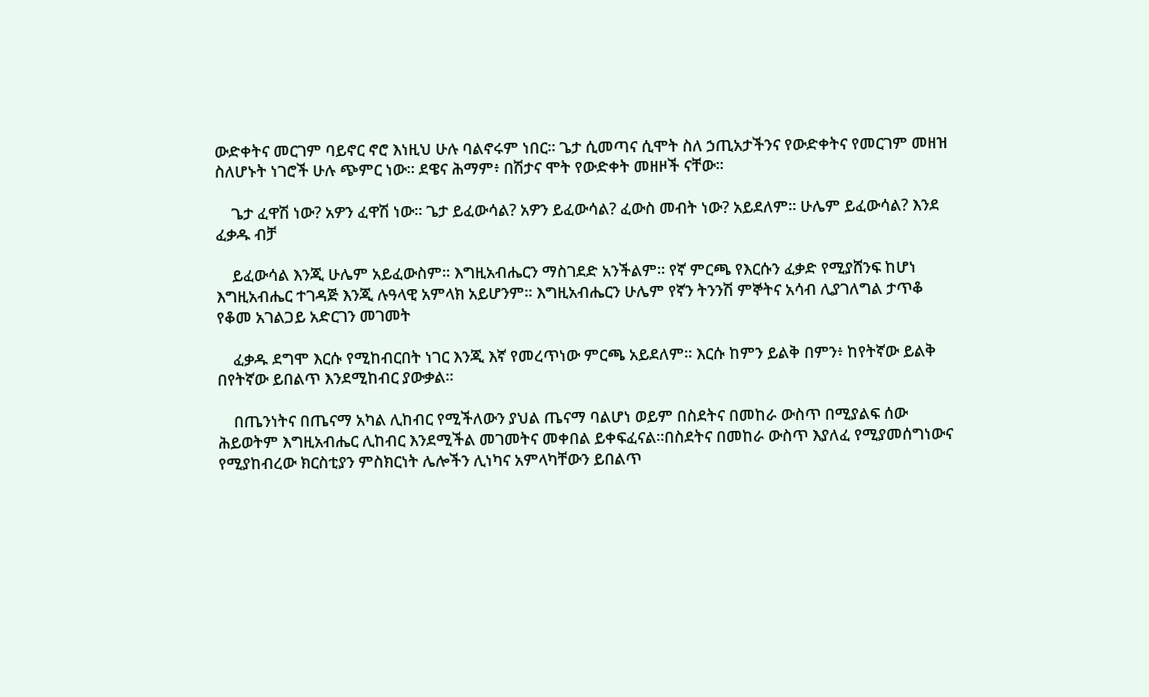ውድቀትና መርገም ባይኖር ኖሮ እነዚህ ሁሉ ባልኖሩም ነበር። ጌታ ሲመጣና ሲሞት ስለ ኃጢአታችንና የውድቀትና የመርገም መዘዝ ስለሆኑት ነገሮች ሁሉ ጭምር ነው። ደዌና ሕማም፥ በሽታና ሞት የውድቀት መዘዞች ናቸው።

    ጌታ ፈዋሽ ነው? አዎን ፈዋሽ ነው። ጌታ ይፈውሳል? አዎን ይፈውሳል? ፈውስ መብት ነው? አይደለም። ሁሌም ይፈውሳል? እንደ ፈቃዱ ብቻ

    ይፈውሳል እንጂ ሁሌም አይፈውስም። እግዚአብሔርን ማስገደድ አንችልም። የኛ ምርጫ የእርሱን ፈቃድ የሚያሸንፍ ከሆነ እግዚአብሔር ተገዳጅ እንጂ ሉዓላዊ አምላክ አይሆንም። እግዚአብሔርን ሁሌም የኛን ትንንሽ ምኞትና አሳብ ሊያገለግል ታጥቆ የቆመ አገልጋይ አድርገን መገመት

    ፈቃዱ ደግሞ እርሱ የሚከብርበት ነገር እንጂ እኛ የመረጥነው ምርጫ አይደለም። እርሱ ከምን ይልቅ በምን፥ ከየትኛው ይልቅ በየትኛው ይበልጥ እንደሚከብር ያውቃል።

    በጤንነትና በጤናማ አካል ሊከብር የሚችለውን ያህል ጤናማ ባልሆነ ወይም በስደትና በመከራ ውስጥ በሚያልፍ ሰው ሕይወትም እግዚአብሔር ሊከብር እንደሚችል መገመትና መቀበል ይቀፍፈናል።በስደትና በመከራ ውስጥ እያለፈ የሚያመሰግነውና የሚያከብረው ክርስቲያን ምስክርነት ሌሎችን ሊነካና አምላካቸውን ይበልጥ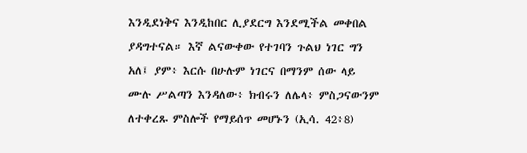እንዲደነቅና እንዲከበር ሊያደርግ እንደሚችል መቀበል ያዳግተናል። እኛ ልናውቀው የተገባን ጉልህ ነገር ግን አለ፤ ያም፥ እርሱ በሁሉም ነገርና በማንም ሰው ላይ ሙሉ ሥልጣን እንዳለው፥ ክብሩን ለሌላ፥ ምስጋናውንም ለተቀረጹ ምስሎች የማይሰጥ መሆኑን (ኢሳ. 42፥8)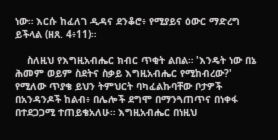ነው። እርሱ ከፈለገ ዲዳና ደንቆሮ፥ የሚያይና ዕውር ማድረግ ይችላል (ዘጸ. 4፥11)።

    ስለዚህ የእግዚአብሔር ክብር ጥቂት ልበል። 'እንዴት ነው በኔ ሕመም ወይም ስደትና ስቃይ እግዚአብሔር የሚከብረው?' የሚለው ጥያቄ ይህን ትምህርት ባካፈልኩባቸው ቦታዎች በአንዳንዶች ከልብ፥ በሌሎች ደግሞ በማንጓጠጥና በነቀፋ በተደጋጋሚ ተጠይቄአለሁ። እግዚአብሔር በነዚህ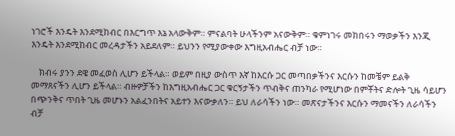ነገሮች እንዴት እንደሚከብር በእርግጥ እኔ አላውቅም። ምናልባት ሁላችንም አናውቅም። ቁምነገሩ መክበሩን ማወቃችን እንጂ እንዴት እንደሚከብር መረዳታችን አይደለም። ይህንን የሚያውቀው እግዚአብሔር ብቻ ነው።

    ክብሩ ያንን ደዌ መፈወስ ሊሆን ይችላል። ወይም በዚያ ውስጥ እኛ ከእርሱ ጋር መጣበቃችንና እርሱን ከመቼም ይልቅ መማጸናችን ሊሆን ይችላል። ብዙዎቻችን ከእግዚአብሔር ጋር ቁርኝታችን ጥብቅና ጠንካራ የሚሆነው በምቾትና ድሎት ጊዜ ሳይሆን በጭንቅና ጥበት ጊዜ መሆኑን አልፈንበትና አይተን እናውቃለን። ይህ ለራሳችን ነው። መጽናታችንና እርሱን ማመናችን ለራሳችን ብቻ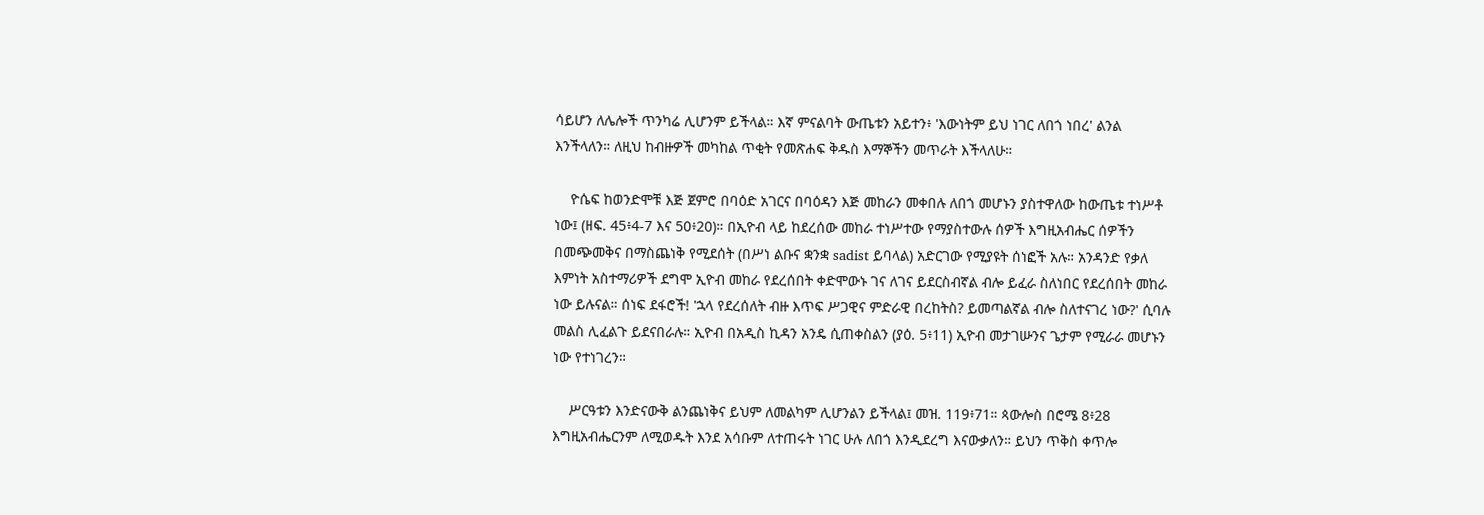ሳይሆን ለሌሎች ጥንካሬ ሊሆንም ይችላል። እኛ ምናልባት ውጤቱን አይተን፥ 'እውነትም ይህ ነገር ለበጎ ነበረ' ልንል እንችላለን። ለዚህ ከብዙዎች መካከል ጥቂት የመጽሐፍ ቅዱስ እማኞችን መጥራት እችላለሁ።

    ዮሴፍ ከወንድሞቹ እጅ ጀምሮ በባዕድ አገርና በባዕዳን እጅ መከራን መቀበሉ ለበጎ መሆኑን ያስተዋለው ከውጤቱ ተነሥቶ ነው፤ (ዘፍ. 45፥4-7 እና 50፥20)። በኢዮብ ላይ ከደረሰው መከራ ተነሥተው የማያስተውሉ ሰዎች እግዚአብሔር ሰዎችን በመጭመቅና በማስጨነቅ የሚደሰት (በሥነ ልቡና ቋንቋ sadist ይባላል) አድርገው የሚያዩት ሰነፎች አሉ። አንዳንድ የቃለ እምነት አስተማሪዎች ደግሞ ኢዮብ መከራ የደረሰበት ቀድሞውኑ ገና ለገና ይደርስብኛል ብሎ ይፈራ ስለነበር የደረሰበት መከራ ነው ይሉናል። ሰነፍ ደፋሮች! 'ኋላ የደረሰለት ብዙ እጥፍ ሥጋዊና ምድራዊ በረከትስ? ይመጣልኛል ብሎ ስለተናገረ ነው?' ሲባሉ መልስ ሊፈልጉ ይደናበራሉ። ኢዮብ በአዲስ ኪዳን አንዴ ሲጠቀስልን (ያዕ. 5፥11) ኢዮብ መታገሡንና ጌታም የሚራራ መሆኑን ነው የተነገረን።

    ሥርዓቱን እንድናውቅ ልንጨነቅና ይህም ለመልካም ሊሆንልን ይችላል፤ መዝ. 119፥71። ጳውሎስ በሮሜ 8፥28 እግዚአብሔርንም ለሚወዱት እንደ አሳቡም ለተጠሩት ነገር ሁሉ ለበጎ እንዲደረግ እናውቃለን። ይህን ጥቅስ ቀጥሎ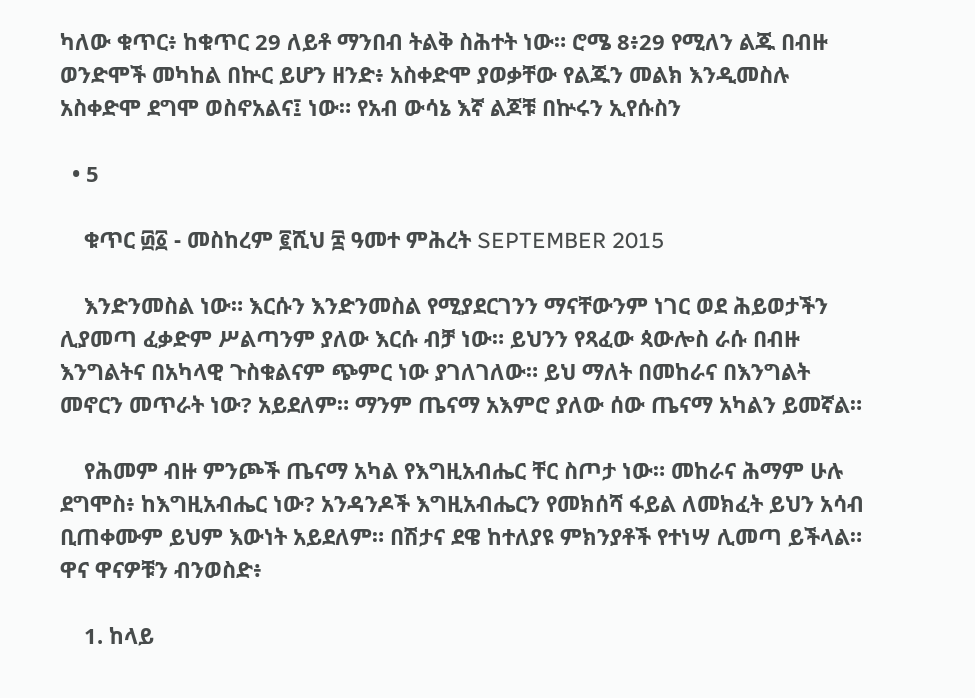ካለው ቁጥር፥ ከቁጥር 29 ለይቶ ማንበብ ትልቅ ስሕተት ነው። ሮሜ 8፥29 የሚለን ልጁ በብዙ ወንድሞች መካከል በኵር ይሆን ዘንድ፥ አስቀድሞ ያወቃቸው የልጁን መልክ እንዲመስሉ አስቀድሞ ደግሞ ወስኖአልና፤ ነው። የአብ ውሳኔ እኛ ልጆቹ በኵሩን ኢየሱስን

  • 5

    ቁጥር ፴፩ - መስከረም ፪ሺህ ፰ ዓመተ ምሕረት SEPTEMBER 2015

    እንድንመስል ነው። እርሱን እንድንመስል የሚያደርገንን ማናቸውንም ነገር ወደ ሕይወታችን ሊያመጣ ፈቃድም ሥልጣንም ያለው እርሱ ብቻ ነው። ይህንን የጻፈው ጳውሎስ ራሱ በብዙ እንግልትና በአካላዊ ጉስቁልናም ጭምር ነው ያገለገለው። ይህ ማለት በመከራና በእንግልት መኖርን መጥራት ነው? አይደለም። ማንም ጤናማ አእምሮ ያለው ሰው ጤናማ አካልን ይመኛል።

    የሕመም ብዙ ምንጮች ጤናማ አካል የእግዚአብሔር ቸር ስጦታ ነው። መከራና ሕማም ሁሉ ደግሞስ፥ ከእግዚአብሔር ነው? አንዳንዶች እግዚአብሔርን የመክሰሻ ፋይል ለመክፈት ይህን አሳብ ቢጠቀሙም ይህም እውነት አይደለም። በሽታና ደዌ ከተለያዩ ምክንያቶች የተነሣ ሊመጣ ይችላል። ዋና ዋናዎቹን ብንወስድ፥

    1. ከላይ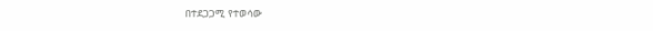በተደጋጋሚ የተወሳው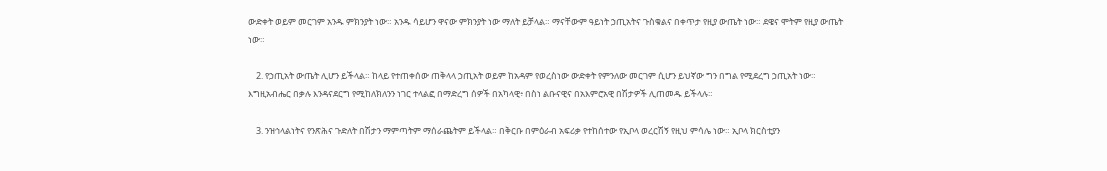ውድቀት ወይም መርገም አንዱ ምክንያት ነው። አንዱ ሳይሆን ዋናው ምክንያት ነው ማለት ይቻላል። ማናቸውም ዓይነት ኃጢአትና ጉስቁልና በቀጥታ የዚያ ውጤት ነው። ደዌና ሞትም የዚያ ውጤት ነው።

    2. የኃጢአት ውጤት ሊሆን ይችላል። ከላይ የተጠቀሰው ጠቅላላ ኃጢአት ወይም ከአዳም የወረስነው ውድቀት የምንለው መርገም ሲሆን ይህኛው ግን በግል የሚደረግ ኃጢአት ነው። እግዚአብሔር በቃሉ እንዳናደርግ የሚከለክለንን ነገር ተላልፎ በማድረግ ሰዎች በአካላዊ፥ በስነ ልቡናዊና በአእምሮአዊ በሽታዎች ሊጠመዱ ይችላሉ።

    3. ንዝኅላልነትና የንጽሕና ጉድለት በሽታን ማምጣትም ማሰራጨትም ይችላል። በቅርቡ በምዕራብ አፍሪቃ የተከሰተው የኢቦላ ወረርሽኝ የዚህ ምሳሌ ነው። ኢቦላ ክርስቲያን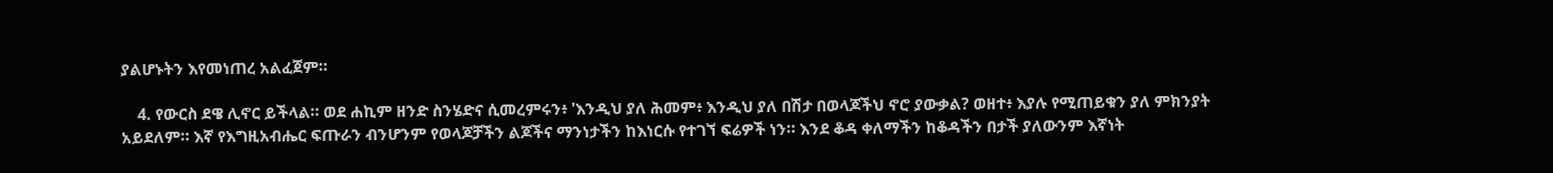ያልሆኑትን እየመነጠረ አልፈጀም።

    4. የውርስ ደዌ ሊኖር ይችላል። ወደ ሐኪም ዘንድ ስንሄድና ሲመረምሩን፥ 'እንዲህ ያለ ሕመም፥ እንዲህ ያለ በሽታ በወላጆችህ ኖሮ ያውቃል? ወዘተ፥ እያሉ የሚጠይቁን ያለ ምክንያት አይደለም። እኛ የእግዚአብሔር ፍጡራን ብንሆንም የወላጆቻችን ልጆችና ማንነታችን ከእነርሱ የተገኘ ፍሬዎች ነን። እንደ ቆዳ ቀለማችን ከቆዳችን በታች ያለውንም እኛነት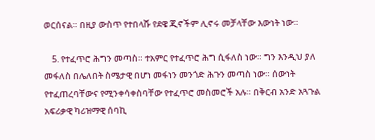ወርሰናል። በዚያ ውስጥ የተበላሹ የደዌ ጂኖችም ሊኖሩ መቻላቸው እውነት ነው።

    5. የተፈጥሮ ሕግን መጣስ። ተአምር የተፈጥሮ ሕግ ሲፋለስ ነው። ግን እንዲህ ያለ መፋለስ በሌለበት ስሜታዊ በሆነ መፋነን መንጎድ ሕጉን መጣስ ነው። ሰውነት የተፈጠረባቸውና የሚንቀሳቀስባቸው የተፈጥሮ መስመሮች አሉ። በቅርብ አንድ አጓጉል አፍሪቃዊ ካሪዝማዊ ሰባኪ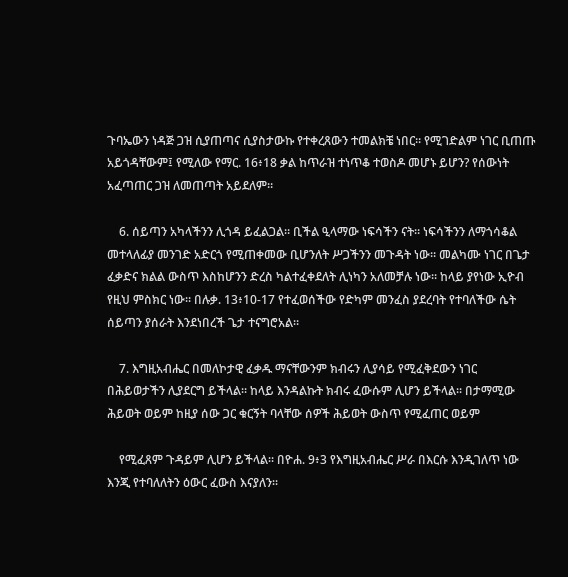ጉባኤውን ነዳጅ ጋዝ ሲያጠጣና ሲያስታውኩ የተቀረጸውን ተመልክቼ ነበር። የሚገድልም ነገር ቢጠጡ አይጎዳቸውም፤ የሚለው የማር. 16፥18 ቃል ከጥራዝ ተነጥቆ ተወስዶ መሆኑ ይሆን? የሰውነት አፈጣጠር ጋዝ ለመጠጣት አይደለም።

    6. ሰይጣን አካላችንን ሊጎዳ ይፈልጋል። ቢችል ዒላማው ነፍሳችን ናት። ነፍሳችንን ለማጎሳቆል መተላለፊያ መንገድ አድርጎ የሚጠቀመው ቢሆንለት ሥጋችንን መጉዳት ነው። መልካሙ ነገር በጌታ ፈቃድና ክልል ውስጥ እስከሆንን ድረስ ካልተፈቀደለት ሊነካን አለመቻሉ ነው። ከላይ ያየነው ኢዮብ የዚህ ምስክር ነው። በሉቃ. 13፥10-17 የተፈወሰችው የድካም መንፈስ ያደረባት የተባለችው ሴት ሰይጣን ያሰራት እንደነበረች ጌታ ተናግሮአል።

    7. እግዚአብሔር በመለኮታዊ ፈቃዱ ማናቸውንም ክብሩን ሊያሳይ የሚፈቅደውን ነገር በሕይወታችን ሊያደርግ ይችላል። ከላይ እንዳልኩት ክብሩ ፈውሱም ሊሆን ይችላል። በታማሚው ሕይወት ወይም ከዚያ ሰው ጋር ቁርኝት ባላቸው ሰዎች ሕይወት ውስጥ የሚፈጠር ወይም

    የሚፈጸም ጉዳይም ሊሆን ይችላል። በዮሐ. 9፥3 የእግዚአብሔር ሥራ በእርሱ እንዲገለጥ ነው እንጂ የተባለለትን ዕውር ፈውስ እናያለን።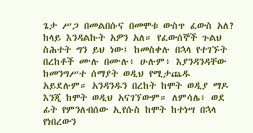ጌታ ሥጋ በመልበሱና በመሞቱ ውስጥ ፈውስ አለ? ከላይ እንዳልኩት አዎን አለ። የፈውሰኞች ጉልህ ስሕተት ግን ይህ ነው፤ ከመስቀሉ በኋላ የተገኙት በረከቶች ሙሉ በሙሉ፥ ሁሉም፥ እያንዳንዳቸው ከመንግሥተ ሰማያት ወዲህ የሚታጨዱ አይደሉም። አንዳንዱን በረከት ከሞት ወዲያ ማዶ እንጂ ከሞት ወዲህ አናገኘውም። ለምሳሌ፥ ወደ ፊት የምንለብሰው ኢየሱስ ከሞት ከተነሣ በኋላ የነበረውን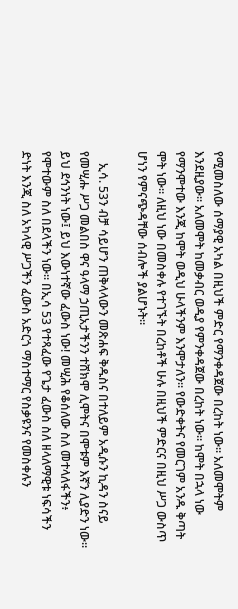የሚመስለው ሰማያዊ አካል በዚህች ምድር የማንቀዳጀው በረከት ነው። አለመሞትም እንደዚያው። አለመሞት ከመቃብር ወዲያ የምንቀዳጀው በረከት ነው። ከሞት በኋላ ነው የማንሞተው እንጂ ከሞት ወዲህ ሁላችንም እንሞታለን። የውድቀትና የመርገም አንዱ ቅጣት ሞት ነው። ለዚህ ነው በመስቀሉ የተገኙት በረከቶች ሁሉ በዚህች ምድርና በዚህ ሥጋ ውስጥ ሆነን የምናጭዳቸው ሰብሎች ያልሆኑት።

    ኢሳ. 53ን ብቻ ሳይሆን ጠቅላላውን መጽሐፍ ቅዱስና በተለይም አዲሱን ኪዳን ስናይ የመሢሑ ሥጋ መልበስ ዋና ዓላማ ኃጢአታችንን ተሸክሞ ሊሞትና በሞቱም እኛን ሊያድን ነው። ይህ ደኅንነት ነው፤ ይህ እውነተኛው ፈውስ ነው! መሢሕ የቆሰለው ስለ መተላለፋችን፥ የሞተውም ስለ በደላችን ነው። በኢሳ 53 የተጻፈው የጌታ ፈውስ ስለ ዘላለማዊቱ ነፍሳችን ድነት እንጂ ስለ አካላዊ ሥጋችን ፈውስ አድርጎ ማስተማር የስቃዩንና የመስቀሉን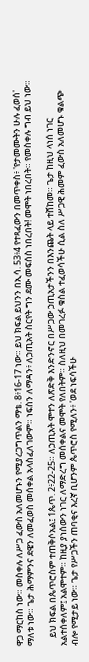ዋጋ ማርከስ ነው። መስቀሉ ለሥጋ ፈውስ አለመሆኑን የሚያረጋግጥልን ማቴ. 8፥16-17 ነው። ይህ ክፍል ይህንን በኢሳ. 53፥4 የተጻፈውን በመጥቀስ፥ 'የታመሙትን ሁሉ ፈወሰ' ማለቱ ነው። ጌታ ሕማምንና ደዌን ለመፈወስ መሰቀል አላስፈለገውም። ነፍስን ለማዳን፥ ለኃጢአት ስርየት ግን ደሙ መፍሰስ ነበረበት! መሞት ነበረበት። የመስቀሉ ግብ ይህ ነው።

    ይህ ክፍል በጴጥሮስም ተጠቅሶአል፤ 1ጴጥ. 2፥22-25። ለኃጢአት ሞተን ለጽድቅ እንድንኖር በሥጋው ኃጢአታችንን በእንጨት ላይ ተሸከመ። ጌታ ከዚህ ላነሰ ነገር አልተሰቀለም፤ አልሞተም። ከዚያ ያነሰውን ነገር ለማድረግ መሰቀልና መሞት የለበትም። ስለዚህ በመገረፉ ቁስል ተፈወሳችሁ ሲል ስለ ሥጋዊ ሕመም ፈውስ አለመሆኑ ቁልጭ ብሎ የሚታይ ነው። ጌታ የሥጋችን ጠባቂና እረኛ ቢሆንም ጴጥሮስ የሚለን፥ 'ወደ ነፍሳችሁ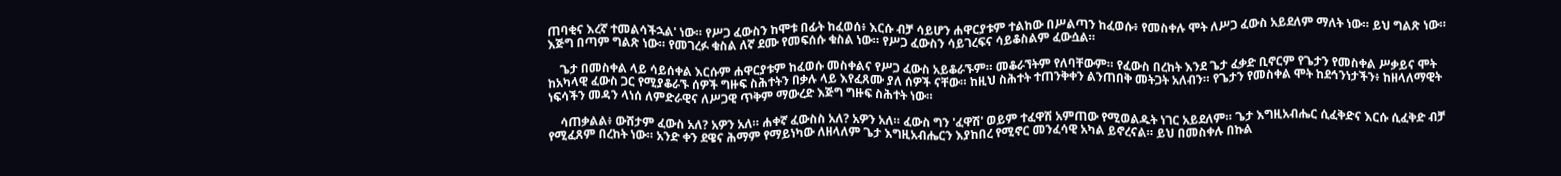ጠባቂና እረኛ ተመልሳችኋል' ነው። የሥጋ ፈውስን ከሞቱ በፊት ከፈወሰ፥ እርሱ ብቻ ሳይሆን ሐዋርያቱም ተልከው በሥልጣን ከፈወሱ፥ የመስቀሉ ሞት ለሥጋ ፈውስ አይደለም ማለት ነው። ይህ ግልጽ ነው። እጅግ በጣም ግልጽ ነው። የመገረፉ ቁስል ለኛ ደሙ የመፍሰሱ ቁስል ነው። የሥጋ ፈውስን ሳይገረፍና ሳይቆስልም ፈውሷል።

    ጌታ በመስቀል ላይ ሳይሰቀል እርሱም ሐዋርያቱም ከፈወሱ መስቀልና የሥጋ ፈውስ አይቆራኙም። መቆራኘትም የለባቸውም። የፈውስ በረከት እንደ ጌታ ፈቃድ ቢኖርም የጌታን የመስቀል ሥቃይና ሞት ከአካላዊ ፈውስ ጋር የሚያቆራኙ ሰዎች ግዙፍ ስሕተትን በቃሉ ላይ እየፈጸሙ ያለ ሰዎች ናቸው። ከዚህ ስሕተት ተጠንቅቀን ልንጠበቅ መትጋት አለብን። የጌታን የመስቀል ሞት ከደኅንነታችን፥ ከዘላለማዊት ነፍሳችን መዳን ላነሰ ለምድራዊና ለሥጋዊ ጥቅም ማውረድ እጅግ ግዙፍ ስሕተት ነው።

    ሳጠቃልል፥ ውሸታም ፈውስ አለ? አዎን አለ። ሐቀኛ ፈውስስ አለ? አዎን አለ። ፈውስ ግን 'ፈዋሽ' ወይም ተፈዋሽ አምጠው የሚወልዱት ነገር አይደለም። ጌታ እግዚአብሔር ሲፈቅድና እርሱ ሲፈቅድ ብቻ የሚፈጸም በረከት ነው። አንድ ቀን ደዌና ሕማም የማይነካው ለዘላለም ጌታ እግዚአብሔርን እያከበረ የሚኖር መንፈሳዊ አካል ይኖረናል። ይህ በመስቀሉ በኩል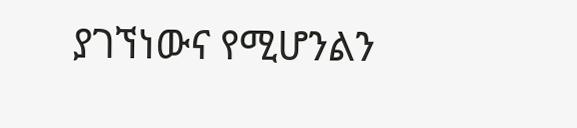ያገኘነውና የሚሆንልን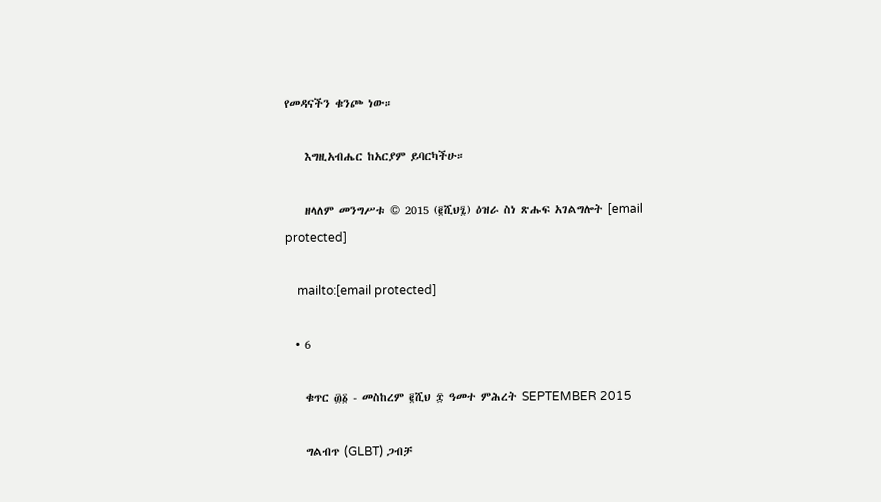የመዳናችን ቁንጮ ነው።

    እግዚአብሔር ከአርያም ይባርካችሁ።

    ዘላለም መንግሥቱ © 2015 (፪ሺህ፯) ዕዝራ ስነ ጽሑፍ አገልግሎት [email protected]

    mailto:[email protected]

  • 6

    ቁጥር ፴፩ - መስከረም ፪ሺህ ፰ ዓመተ ምሕረት SEPTEMBER 2015

    ግልብጥ (GLBT) ጋብቻ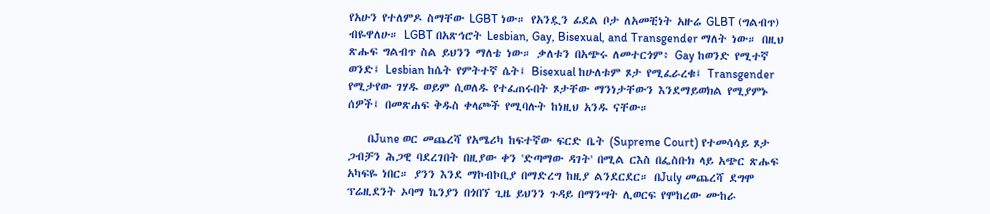የአሁን የተለምዶ ስማቸው LGBT ነው። የአንዷን ፊደል ቦታ ለአመቺነት አዙሬ GLBT (ግልብጥ) ብዬዋለሁ። LGBT በአጽኅሮት Lesbian, Gay, Bisexual, and Transgender ማለት ነው። በዚህ ጽሑፍ ግልብጥ ስል ይህንን ማለቴ ነው። ቃለቱን በአጭሩ ለመተርጎም፥ Gay ከወንድ የሚተኛ ወንድ፤ Lesbian ከሴት የምትተኛ ሴት፤ Bisexual ከሁለቱም ጾታ የሚፈራረቁ፤ Transgender የሚታየው ገሃዱ ወይም ሲወለዱ የተፈጠሩበት ጾታቸው ማንነታቸውን እንደማይወክል የሚያምኑ ሰዎች፤ በመጽሐፍ ቅዱስ ቀላጮች የሚባሉት ከነዚህ አንዱ ናቸው።

    በJune ወር መጨረሻ የአሜሪካ ከፍተኛው ፍርድ ቤት (Supreme Court) የተመሳሳይ ጾታ ጋብቻን ሕጋዊ ባደረገበት በዚያው ቀን 'ድጣማው ዳገት' በሚል ርእስ በፌስቡክ ላይ አጭር ጽሑፍ አካፍዬ ነበር። ያንን እንደ ማኮብኮቢያ በማድረግ ከዚያ ልንደርደር። በJuly መጨረሻ ደግሞ ፕሬዚደንት ኦባማ ኬንያን በጎበኘ ጊዜ ይህንን ጉዳይ በማንሣት ሊወርፍ የሞከረው ሙከራ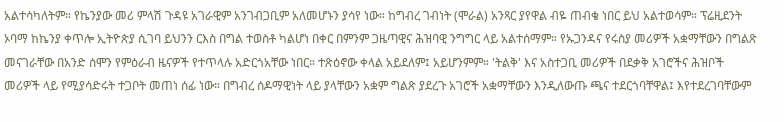አልተሳካለትም። የኬንያው መሪ ምላሽ ጉዳዩ አገራዊም አንገብጋቢም አለመሆኑን ያሳየ ነው። ከግብረ ገብነት (ሞራል) አንጻር ያየዋል ብዬ ጠብቄ ነበር ይህ አልተወሳም። ፕሬዚደንት ኦባማ ከኬንያ ቀጥሎ ኢትዮጵያ ሲገባ ይህንን ርእስ በግል ተወስቶ ካልሆነ በቀር በምንም ጋዜጣዊና ሕዝባዊ ንግግር ላይ አልተሰማም። የኡጋንዳና የሩስያ መሪዎች አቋማቸውን በግልጽ መናገራቸው በአንድ ሰሞን የምዕራብ ዜናዎች የተጥላሉ አድርጎአቸው ነበር። ተጽዕኖው ቀላል አይደለም፤ አይሆንምም። 'ትልቅ' እና አስተጋቢ መሪዎች በደቃቅ አገሮችና ሕዝቦች መሪዎች ላይ የሚያሳድሩት ተጋቦት መጠነ ሰፊ ነው። በግብረ ሰዶማዊነት ላይ ያላቸውን አቋም ግልጽ ያደረጉ አገሮች አቋማቸውን እንዲለውጡ ጫና ተደርጎባቸዋል፤ እየተደረገባቸውም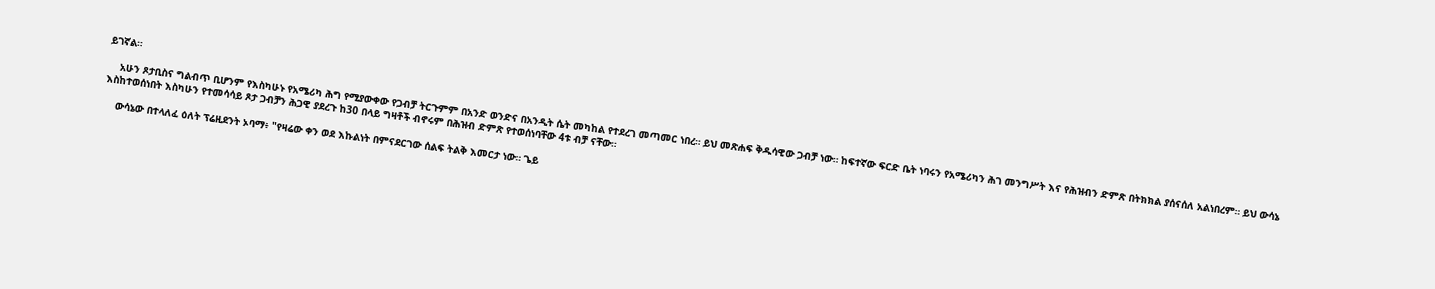ይገኛል።

    አሁን ጾታቢስና ግልብጥ ቢሆንም የእስካሁኑ የአሜሪካ ሕግ የሚያውቀው የጋብቻ ትርጉምም በአንድ ወንድና በአንዲት ሴት መካከል የተደረገ መጣመር ነበረ። ይህ መጽሐፍ ቅዱሳዊው ጋብቻ ነው። ከፍተኛው ፍርድ ቤት ነባሩን የአሜሪካን ሕገ መንግሥት እና የሕዝብን ድምጽ በትክክል ያሰናሰለ አልነበረም። ይህ ውሳኔ እስከተወሰነበት እስካሁን የተመሳሳይ ጾታ ጋብቻን ሕጋዊ ያደረጉ ከ30 በላይ ግዛቶች ብኖሩም በሕዝብ ድምጽ የተወሰነባቸው 4ቱ ብቻ ናቸው።

    ውሳኔው በተላለፈ ዕለት ፕሬዚደንት ኦባማ፥ "የዛሬው ቀን ወደ እኩልነት በምናደርገው ሰልፍ ትልቅ እመርታ ነው። ጌይ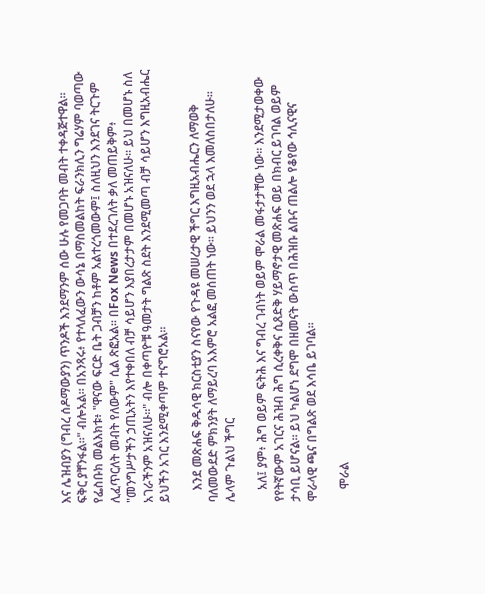እና ሌዝብያን (ግብረ ሰዶማውያን) ጥንዶች እንደማንም ሰው ሁሉ የመጋባት መብት ተቀዳጅተዋል። ፍቅር ያቸንፋል።" ብሎአል። በአንጻሩ፥ የተላለፈውን ውሳኔ በማስመልከት ፍራንክሊን ግሬሃም ባወጣው የፌስቡክ መልእክቱ፥ "ዋናው ፍርድ ቤት ጋብቻን ከቶም አልተረጎመውም፤ ስለዚህን እንደገና ትርጉም ሊፈጥርለት መብት የለውም" ሲል ጽፎአል። በFox News በተደረገለት ቃለ መጠይቅም፥ "መንግሥታችን ኃጢአትን እየተቀበለ ብቻ ሳይሆን እያበረታታም በመሆኑ አዝናለሁ። ይህ በመሆኑ ስለ አገራችንም አዝናለሁ።" ብሎ በቀጣዮቹ ዓመታት ግልጽ ስደት እንደሚመጣ ብቻ ሳይሆን እግዚአብሔር ይህችን አገር እንደሚቀጣም ተናግሮአል።

    እንደ መጽሐፍ ቅዱሳዊ ክርስቲያን ስናየው የጉዳዩ መሠረታዊ ችግር እግዚአብሔርን ለማወቅ ባለመውደድ ምክንያት ለማይረባ አእምሮ አልፎ መሰጠት ነው። ይህንን ወደ ኋላ እመለስበታለሁ። ሌላም ጉልህ ችግር

    አለ፤ ያም፥ ሕግ ወይም ፍትሕ እና ግብረ ገብነት ወይም ሞራል መፋታታቸው ነው። እንደሚታወቀው የየትኛውም አገርና ሕዝብ ሕግ ሲረቀቅና ሲጸድቅ ሃይማኖታዊ መጽሐፍ ወይ በክብር ይገባል ወይም ታሳቢ ይሆናል። ይህ ካልሆነ ደግሞ በዘመናት ውስጥ በሕዝቡ ልቡና ጠልሎ የቆየው ኅሊናዊና ሞራላዊ ጫና በግልጽ ወደ እሳቤ ይገባል።

    ሞራል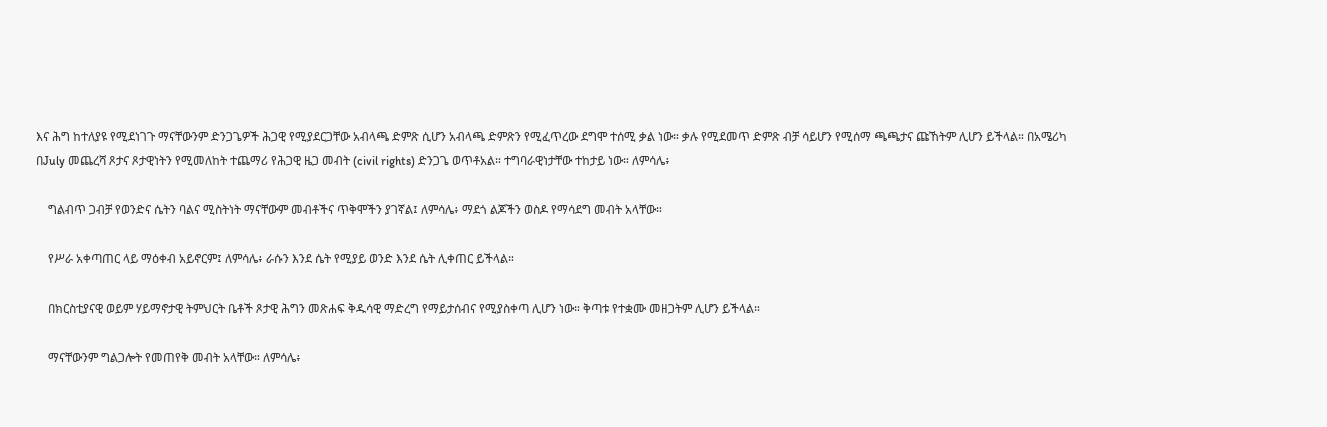እና ሕግ ከተለያዩ የሚደነገጉ ማናቸውንም ድንጋጌዎች ሕጋዊ የሚያደርጋቸው አብላጫ ድምጽ ሲሆን አብላጫ ድምጽን የሚፈጥረው ደግሞ ተሰሚ ቃል ነው። ቃሉ የሚደመጥ ድምጽ ብቻ ሳይሆን የሚሰማ ጫጫታና ጩኸትም ሊሆን ይችላል። በአሜሪካ በJuly መጨረሻ ጾታና ጾታዊነትን የሚመለከት ተጨማሪ የሕጋዊ ዜጋ መብት (civil rights) ድንጋጌ ወጥቶአል። ተግባራዊነታቸው ተከታይ ነው። ለምሳሌ፥

    ግልብጥ ጋብቻ የወንድና ሴትን ባልና ሚስትነት ማናቸውም መብቶችና ጥቅሞችን ያገኛል፤ ለምሳሌ፥ ማደጎ ልጆችን ወስዶ የማሳደግ መብት አላቸው።

    የሥራ አቀጣጠር ላይ ማዕቀብ አይኖርም፤ ለምሳሌ፥ ራሱን እንደ ሴት የሚያይ ወንድ እንደ ሴት ሊቀጠር ይችላል።

    በክርስቲያናዊ ወይም ሃይማኖታዊ ትምህርት ቤቶች ጾታዊ ሕግን መጽሐፍ ቅዱሳዊ ማድረግ የማይታሰብና የሚያስቀጣ ሊሆን ነው። ቅጣቱ የተቋሙ መዘጋትም ሊሆን ይችላል።

    ማናቸውንም ግልጋሎት የመጠየቅ መብት አላቸው። ለምሳሌ፥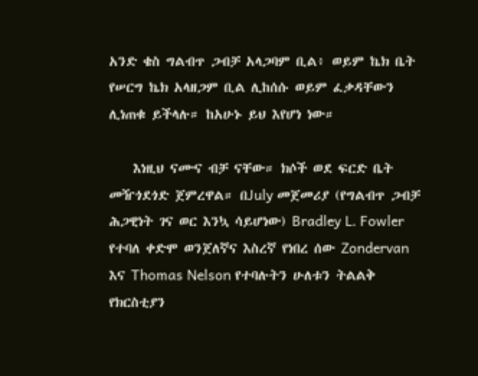አንድ ቄስ ግልብጥ ጋብቻ አላጋባም ቢል፥ ወይም ኬክ ቤት የሠርግ ኬክ አላዘጋም ቢል ሊከሰሱ ወይም ፈቃዳቸውን ሊነጠቁ ይችላሉ። ከአሁኑ ይህ እየሆነ ነው።

    እነዚህ ናሙና ብቻ ናቸው። ክሶች ወደ ፍርድ ቤት መዥጎደጎድ ጀምረዋል። በJuly መጀመሪያ (የግልብጥ ጋብቻ ሕጋዊነት ገና ወር እንኳ ሳይሆነው) Bradley L. Fowler የተባለ ቀድሞ ወንጀለኛና እስረኛ የነበረ ሰው Zondervan እና Thomas Nelson የተባሉትን ሁለቱን ትልልቅ የክርስቲያን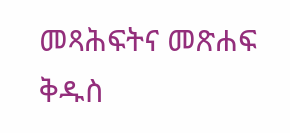መጻሕፍትና መጽሐፍ ቅዱስ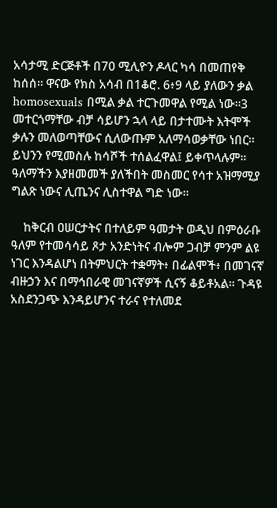አሳታሚ ድርጅቶች በ70 ሚሊዮን ዶላር ካሳ በመጠየቅ ከሰሰ። ዋናው የክስ አሳብ በ1ቆሮ. 6፥9 ላይ ያለውን ቃል homosexuals በሚል ቃል ተርጉመዋል የሚል ነው።3 መተርጎማቸው ብቻ ሳይሆን ኋላ ላይ በታተሙት እትሞች ቃሉን መለወጣቸውና ሲለውጡም አለማሳወቃቸው ነበር። ይህንን የሚመስሉ ከሳሾች ተሰልፈዋል፤ ይቀጥላሉም። ዓለማችን እያዘመመች ያለችበት መስመር የሳተ አዝማሚያ ግልጽ ነውና ሊጤንና ሊስተዋል ግድ ነው።

    ከቅርብ ዐሠርታትና በተለይም ዓመታት ወዲህ በምዕራቡ ዓለም የተመሳሳይ ጾታ አንድነትና ብሎም ጋብቻ ምንም ልዩ ነገር እንዳልሆነ በትምህርት ተቋማት፥ በፊልሞች፥ በመገናኛ ብዙኃን እና በማኅበራዊ መገናኛዎች ሲናኝ ቆይቶአል። ጉዳዩ አስደንጋጭ እንዳይሆንና ተራና የተለመደ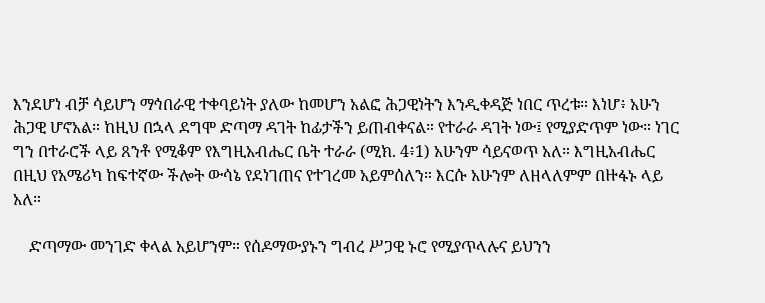እንደሆነ ብቻ ሳይሆን ማኅበራዊ ተቀባይነት ያለው ከመሆን አልፎ ሕጋዊነትን እንዲቀዳጅ ነበር ጥረቱ። እነሆ፥ አሁን ሕጋዊ ሆኖአል። ከዚህ በኋላ ደግሞ ድጣማ ዳገት ከፊታችን ይጠብቀናል። የተራራ ዳገት ነው፤ የሚያድጥም ነው። ነገር ግን በተራሮች ላይ ጸንቶ የሚቆም የእግዚአብሔር ቤት ተራራ (ሚክ. 4፥1) አሁንም ሳይናወጥ አለ። እግዚአብሔር በዚህ የአሜሪካ ከፍተኛው ችሎት ውሳኔ የደነገጠና የተገረመ አይምሰለን። እርሱ አሁንም ለዘላለምም በዙፋኑ ላይ አለ።

    ድጣማው መንገድ ቀላል አይሆንም። የሰዶማውያኑን ግብረ ሥጋዊ ኑሮ የሚያጥላሉና ይህንን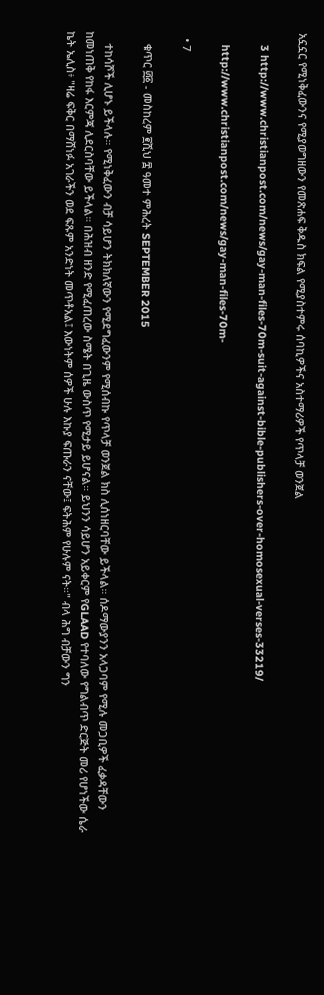አኗኗር የሚነቅፈውንና የሚያወግዘውን የመጽሐፍ ቅዱስ ክፍል የሚያስተምሩ ሰባኪዎችና አስተማሪዎች የጥላቻ ወንጀል

    3 http://www.christianpost.com/news/gay-man-files-70m-suit-against-bible-publishers-over-homosexual-verses-33219/

    http://www.christianpost.com/news/gay-man-files-70m-

  • 7

    ቁጥር ፴፩ - መስከረም ፪ሺህ ፰ ዓመተ ምሕረት SEPTEMBER 2015

    ተከሳሾች ሊሆኑ ይችላሉ። የሚነቅፈውን ብቻ ሳይሆን ትክክለኛውን የሚደግፈውንም የሚሰብኩ የጥላቻ ወንጀል ክስ ሊሰነዘርባቸው ይችላል። ሰዶማውያንን አላጋባም የሚሉ መጋቢዎች ፈቃዳቸውን ከመነጠቅ የከፋ እርምጃ ሊደርስባቸው ይችላል። በሕዝብ ዘንድ የሚፈጠረው ስሜት በጊዜ ውስጥ የሚታይ ይሆናል። ይህንን ሳይሆን አይቀርም የGLAAD የተባለው የግልብጥ ድርጅት መሪ የሆነችው ሴራ ኬት ኤሊስ፥ "ዛሬ ፍቅር በማሸነፉ አገራችን ወደ ፍጹም አንድነት መጥቶአል፤ እውነትም ሰዎች ሁሉ እኩያ ፍጡራን ናቸው፤ ፍትሕም የሁሉም ናት።" ብላ ሕግ ብቻውን ግን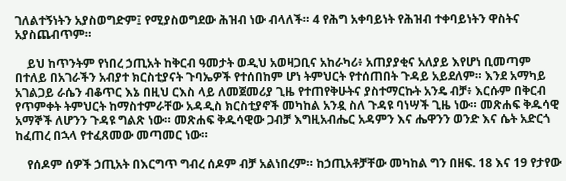ገለልተኝነትን አያስወግድም፤ የሚያስወግደው ሕዝብ ነው ብላለች። 4 የሕግ አቀባይነት የሕዝብ ተቀባይነትን ዋስትና አያስጨብጥም።

    ይህ ከጥንትም የነበረ ኃጢአት ከቅርብ ዓመታት ወዲህ አወዛጋቢና አከራካሪ፥ አጠያያቂና አለያይ እየሆነ ቢመጣም በተለይ በአገራችን አብያተ ክርስቲያናት ጉባኤዎች የተሰበከም ሆነ ትምህርት የተሰጠበት ጉዳይ አይደለም። እንደ አማካይ አገልጋይ ራሴን ብቆጥር እኔ በዚህ ርእስ ላይ ለመጀመሪያ ጊዜ የተጠየቅሁትና ያስተማርኩት አንዴ ብቻ፥ እርሱም በቅርብ የጥምቀት ትምህርት ከማስተምራቸው አዳዲስ ክርስቲያኖች መካከል አንዷ ስለ ጉዳዩ ባነሣች ጊዜ ነው። መጽሐፍ ቅዱሳዊ አማኞች ለሆንን ጉዳዩ ግልጽ ነው። መጽሐፍ ቅዱሳዊው ጋብቻ እግዚአብሔር አዳምን እና ሔዋንን ወንድ እና ሴት አድርጎ ከፈጠረ በኋላ የተፈጸመው መጣመር ነው።

    የሰዶም ሰዎች ኃጢአት በእርግጥ ግብረ ሰዶም ብቻ አልነበረም። ከኃጢአቶቻቸው መካከል ግን በዘፍ. 18 እና 19 የታየው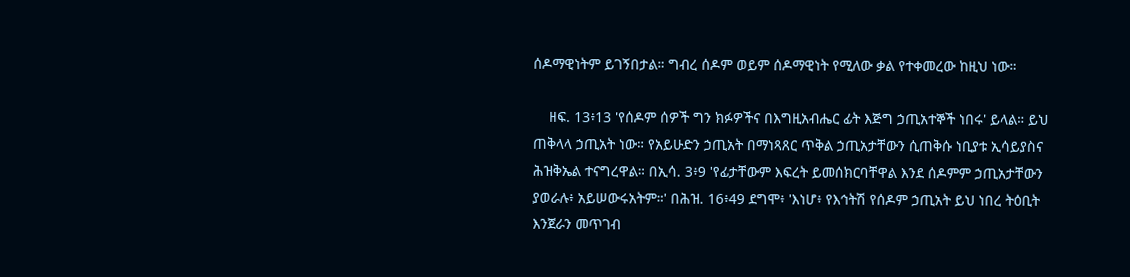ሰዶማዊነትም ይገኝበታል። ግብረ ሰዶም ወይም ሰዶማዊነት የሚለው ቃል የተቀመረው ከዚህ ነው።

    ዘፍ. 13፥13 'የሰዶም ሰዎች ግን ክፉዎችና በእግዚአብሔር ፊት እጅግ ኃጢአተኞች ነበሩ' ይላል። ይህ ጠቅላላ ኃጢአት ነው። የአይሁድን ኃጢአት በማነጻጸር ጥቅል ኃጢአታቸውን ሲጠቅሱ ነቢያቱ ኢሳይያስና ሕዝቅኤል ተናግረዋል። በኢሳ. 3፥9 'የፊታቸውም እፍረት ይመሰክርባቸዋል እንደ ሰዶምም ኃጢአታቸውን ያወራሉ፥ አይሠውሩአትም።' በሕዝ. 16፥49 ደግሞ፥ 'እነሆ፥ የእኅትሽ የሰዶም ኃጢአት ይህ ነበረ ትዕቢት እንጀራን መጥገብ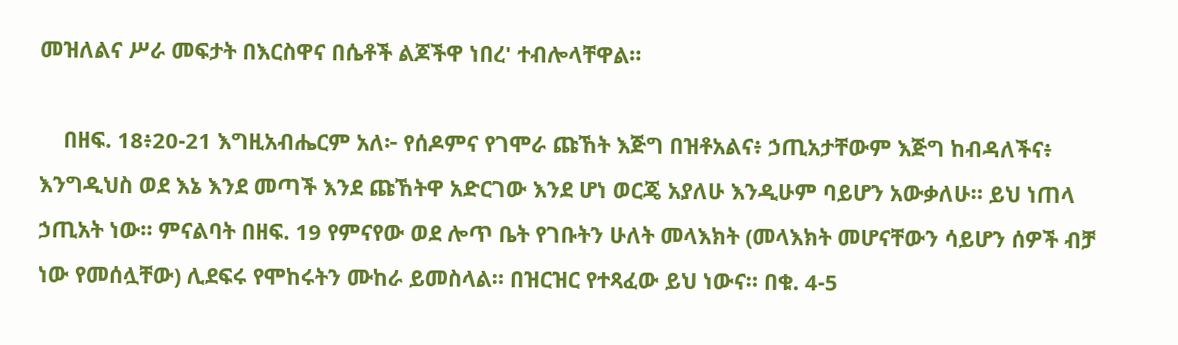መዝለልና ሥራ መፍታት በእርስዋና በሴቶች ልጆችዋ ነበረ' ተብሎላቸዋል።

    በዘፍ. 18፥20-21 እግዚአብሔርም አለ፦ የሰዶምና የገሞራ ጩኸት እጅግ በዝቶአልና፥ ኃጢአታቸውም እጅግ ከብዳለችና፥ እንግዲህስ ወደ እኔ እንደ መጣች እንደ ጩኸትዋ አድርገው እንደ ሆነ ወርጄ አያለሁ እንዲሁም ባይሆን አውቃለሁ። ይህ ነጠላ ኃጢአት ነው። ምናልባት በዘፍ. 19 የምናየው ወደ ሎጥ ቤት የገቡትን ሁለት መላእክት (መላእክት መሆናቸውን ሳይሆን ሰዎች ብቻ ነው የመሰሏቸው) ሊደፍሩ የሞከሩትን ሙከራ ይመስላል። በዝርዝር የተጻፈው ይህ ነውና። በቁ. 4-5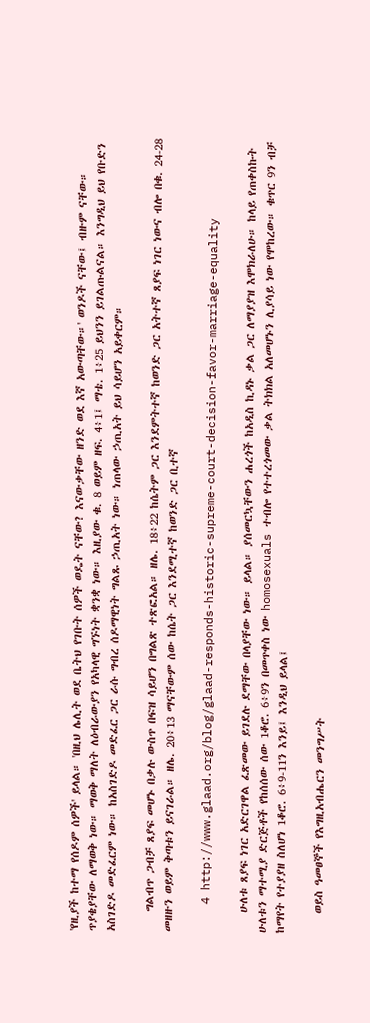'የዚያች ከተማ የሰዶም ሰዎች' ይላል። 'በዚህ ሌሊት ወደ ቤትህ የገቡት ሰዎች ወዴት ናቸው? እናውቃቸው ዘንድ ወደ እኛ አውጣቸው።' ወንዶች ናቸው፤ ብዙም ናቸው። ጥያቄያቸው ለማወቅ ነው። ማወቅ ማለት ለዕብራውያን የአካላዊ ግኙነት ቋንቋ ነው። እዚያው ቁ. 8 ወይም ዘፍ. 4፥1፤ ማቴ. 1፥25 ይህንን ይገልጡልናል። እንግዲህ ይህ የቡድን አስገድዶ መድፈርም ነው። ከአስገድዶ መድፈር ጋር ራሱ ግብረ ሰዶማዊነት ግልጹ ኃጢአት ነው። ነጠላው ኃጢአት ይህ ሳይሆን አይቀርም።

    ግልብጥ ጋብቻ ጸያፍ መሆኑ በቃሉ ውስጥ በፍዝ ሳይሆን በግልጽ ተጽፎአል። ዘሌ. 18፥22 ከሴትም ጋር እንደምትተኛ ከወንድ ጋር አትተኛ ጸያፍ ነገር ነውና ብሎ በቁ. 24-28 መዘዙን ወይም ቅጣቱን ይናገራል። ዘሌ. 20፥13 ማናቸውም ሰው ከሴት ጋር እንደሚተኛ ከወንድ ጋር ቢተኛ

    4 http://www.glaad.org/blog/glaad-responds-historic-supreme-court-decision-favor-marriage-equality

    ሁለቱ ጸያፍ ነገር አድርገዋል ፈጽመው ይገደሉ ደማቸው በላያቸው ነው። ይላል። ያሰመርኳቸውን ሐረጎች ከአዲስ ኪዳኑ ቃል ጋር ለማያያዝ እሞክራለሁ። ከላይ የጠቀስኩት ሁለቱን ማተሚያ ድርጅቶች የከሰሰው ሰው 1ቆሮ. 6፥9ን በመጥቀስ ነው homosexuals ተብሎ የተተረጎመው ቃል ትክክል አለመሆኑን ሊያሳይ ነው የሞከረው። ቁጥር 9ን ብቻ ከማየት የተያያዘ ስለሆነ 1ቆሮ. 6፥9-11ን እንይ፤ እንዲህ ይላል፤

    ወይስ ዓመፀኞች የእግዚአብሔርን መንግሥት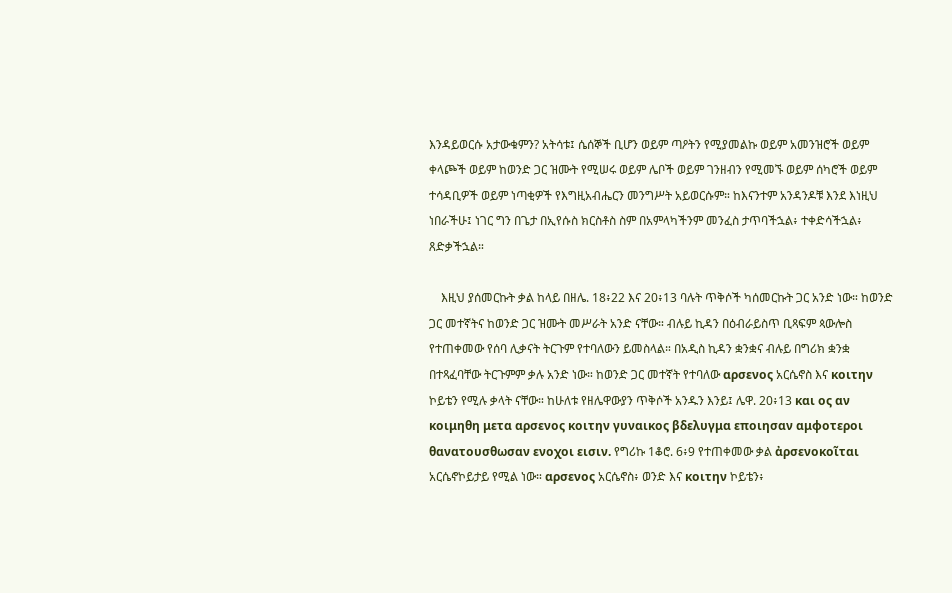እንዳይወርሱ አታውቁምን? አትሳቱ፤ ሴሰኞች ቢሆን ወይም ጣዖትን የሚያመልኩ ወይም አመንዝሮች ወይም ቀላጮች ወይም ከወንድ ጋር ዝሙት የሚሠሩ ወይም ሌቦች ወይም ገንዘብን የሚመኙ ወይም ሰካሮች ወይም ተሳዳቢዎች ወይም ነጣቂዎች የእግዚአብሔርን መንግሥት አይወርሱም። ከእናንተም አንዳንዶቹ እንደ እነዚህ ነበራችሁ፤ ነገር ግን በጌታ በኢየሱስ ክርስቶስ ስም በአምላካችንም መንፈስ ታጥባችኋል፥ ተቀድሳችኋል፥ ጸድቃችኋል።

    እዚህ ያሰመርኩት ቃል ከላይ በዘሌ. 18፥22 እና 20፥13 ባሉት ጥቅሶች ካሰመርኩት ጋር አንድ ነው። ከወንድ ጋር መተኛትና ከወንድ ጋር ዝሙት መሥራት አንድ ናቸው። ብሉይ ኪዳን በዕብራይስጥ ቢጻፍም ጳውሎስ የተጠቀመው የሰባ ሊቃናት ትርጉም የተባለውን ይመስላል። በአዲስ ኪዳን ቋንቋና ብሉይ በግሪክ ቋንቋ በተጻፈባቸው ትርጉምም ቃሉ አንድ ነው። ከወንድ ጋር መተኛት የተባለው αρσενος አርሴኖስ እና κοιτην ኮይቴን የሚሉ ቃላት ናቸው። ከሁለቱ የዘሌዋውያን ጥቅሶች አንዱን እንይ፤ ሌዋ. 20፥13 και ος αν κοιμηθη μετα αρσενος κοιτην γυναικος βδελυγμα εποιησαν αμφοτεροι θανατουσθωσαν ενοχοι εισιν. የግሪኩ 1ቆሮ. 6፥9 የተጠቀመው ቃል ἀρσενοκοῖται አርሴኖኮይታይ የሚል ነው። αρσενος አርሴኖስ፥ ወንድ እና κοιτην ኮይቴን፥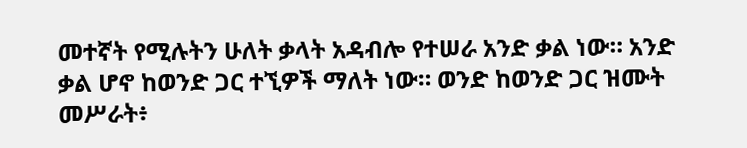መተኛት የሚሉትን ሁለት ቃላት አዳብሎ የተሠራ አንድ ቃል ነው። አንድ ቃል ሆኖ ከወንድ ጋር ተኚዎች ማለት ነው። ወንድ ከወንድ ጋር ዝሙት መሥራት፥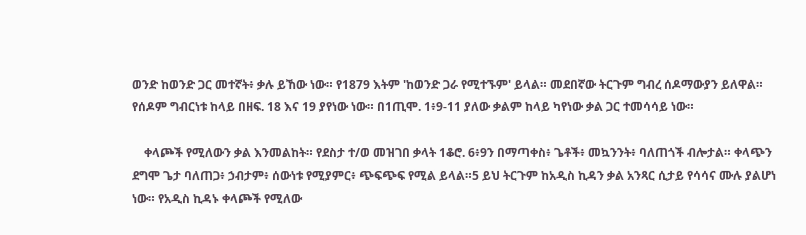ወንድ ከወንድ ጋር መተኛት፥ ቃሉ ይኸው ነው። የ1879 እትም 'ከወንድ ጋራ የሚተኙም' ይላል። መደበኛው ትርጉም ግብረ ሰዶማውያን ይለዋል። የሰዶም ግብርነቱ ከላይ በዘፍ. 18 እና 19 ያየነው ነው። በ1ጢሞ. 1፥9-11 ያለው ቃልም ከላይ ካየነው ቃል ጋር ተመሳሳይ ነው።

    ቀላጮች የሚለውን ቃል እንመልከት። የደስታ ተ/ወ መዝገበ ቃላት 1ቆሮ. 6፥9ን በማጣቀስ፥ ጌቶች፥ መኳንንት፥ ባለጠጎች ብሎታል። ቀላጭን ደግሞ ጌታ ባለጠጋ፥ ኃብታም፥ ሰውነቱ የሚያምር፥ ጭፍጭፍ የሚል ይላል።5 ይህ ትርጉም ከአዲስ ኪዳን ቃል አንጻር ሲታይ የሳሳና ሙሉ ያልሆነ ነው። የአዲስ ኪዳኑ ቀላጮች የሚለው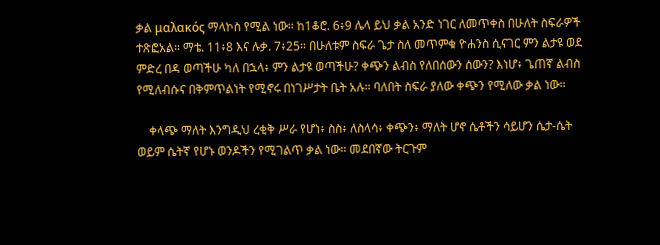ቃል μαλακός ማላኮስ የሚል ነው። ከ1ቆሮ. 6፥9 ሌላ ይህ ቃል አንድ ነገር ለመጥቀስ በሁለት ስፍራዎች ተጽፎአል። ማቴ. 11፥8 እና ሉቃ. 7፥25። በሁለቱም ስፍራ ጌታ ስለ መጥምቁ ዮሐንስ ሲናገር ምን ልታዩ ወደ ምድረ በዳ ወጣችሁ ካለ በኋላ፥ ምን ልታዩ ወጣችሁ? ቀጭን ልብስ የለበሰውን ሰውን? እነሆ፥ ጌጠኛ ልብስ የሚለብሱና በቅምጥልነት የሚኖሩ በነገሥታት ቤት አሉ። ባለበት ስፍራ ያለው ቀጭን የሚለው ቃል ነው።

    ቀላጭ ማለት እንግዲህ ረቂቅ ሥራ የሆነ፥ ስስ፥ ለስላሳ፥ ቀጭን፥ ማለት ሆኖ ሴቶችን ሳይሆን ሴታ-ሴት ወይም ሴትኛ የሆኑ ወንዶችን የሚገልጥ ቃል ነው። መደበኛው ትርጉም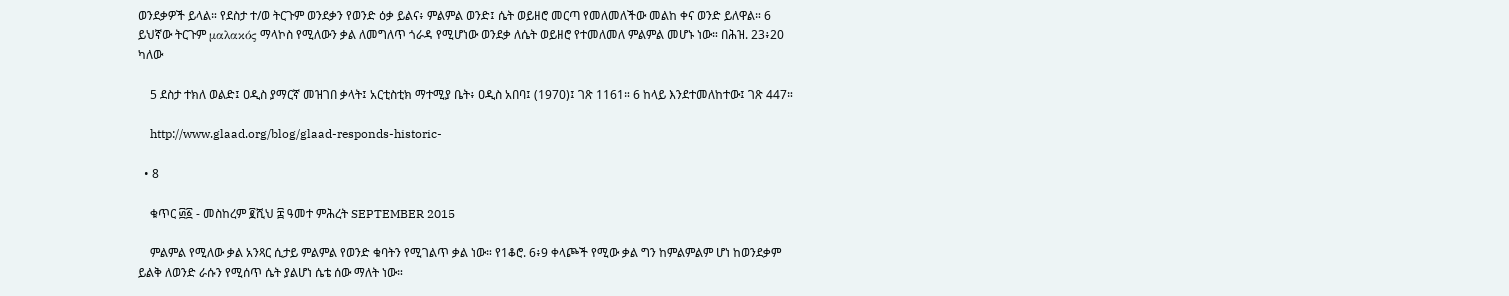ወንደቃዎች ይላል። የደስታ ተ/ወ ትርጉም ወንደቃን የወንድ ዕቃ ይልና፥ ምልምል ወንድ፤ ሴት ወይዘሮ መርጣ የመለመለችው መልከ ቀና ወንድ ይለዋል። 6 ይህኛው ትርጉም μαλακός ማላኮስ የሚለውን ቃል ለመግለጥ ጎራዳ የሚሆነው ወንደቃ ለሴት ወይዘሮ የተመለመለ ምልምል መሆኑ ነው። በሕዝ. 23፥20 ካለው

    5 ደስታ ተክለ ወልድ፤ ዐዲስ ያማርኛ መዝገበ ቃላት፤ አርቲስቲክ ማተሚያ ቤት፥ ዐዲስ አበባ፤ (1970)፤ ገጽ 1161። 6 ከላይ እንደተመለከተው፤ ገጽ 447።

    http://www.glaad.org/blog/glaad-responds-historic-

  • 8

    ቁጥር ፴፩ - መስከረም ፪ሺህ ፰ ዓመተ ምሕረት SEPTEMBER 2015

    ምልምል የሚለው ቃል አንጻር ሲታይ ምልምል የወንድ ቁባትን የሚገልጥ ቃል ነው። የ1ቆሮ. 6፥9 ቀላጮች የሚው ቃል ግን ከምልምልም ሆነ ከወንደቃም ይልቅ ለወንድ ራሱን የሚሰጥ ሴት ያልሆነ ሴቴ ሰው ማለት ነው።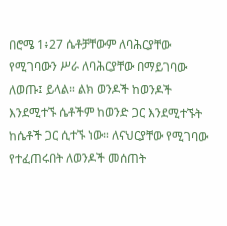በሮሜ 1፥27 ሴቶቻቸውም ለባሕርያቸው የሚገባውን ሥራ ለባሕርያቸው በማይገባው ለወጡ፤ ይላል። ልክ ወንዶች ከወንዶች እንደሚተኙ ሴቶችም ከወንድ ጋር እንደሚተኙት ከሴቶች ጋር ሲተኙ ነው። ለናህርያቸው የሚገባው የተፈጠሩበት ለወንዶች መሰጠት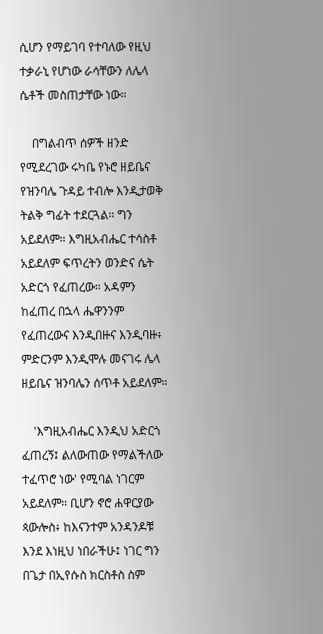ሲሆን የማይገባ የተባለው የዚህ ተቃራኒ የሆነው ራሳቸውን ለሌላ ሴቶች መስጠታቸው ነው።

    በግልብጥ ሰዎች ዘንድ የሚደረገው ሩካቤ የኑሮ ዘይቤና የዝንባሌ ጉዳይ ተብሎ እንዲታወቅ ትልቅ ግፊት ተደርጓል። ግን አይደለም። እግዚአብሔር ተሳስቶ አይደለም ፍጥረትን ወንድና ሴት አድርጎ የፈጠረው። አዳምን ከፈጠረ በኋላ ሔዋንንም የፈጠረውና እንዲበዙና እንዲባዙ፥ ምድርንም እንዲሞሉ መናገሩ ሌላ ዘይቤና ዝንባሌን ሰጥቶ አይደለም።

    'እግዚአብሔር እንዲህ አድርጎ ፈጠረኝ፤ ልለውጠው የማልችለው ተፈጥሮ ነው' የሚባል ነገርም አይደለም። ቢሆን ኖሮ ሐዋርያው ጳውሎስ፥ ከእናንተም አንዳንዶቹ እንደ እነዚህ ነበራችሁ፤ ነገር ግን በጌታ በኢየሱስ ክርስቶስ ስም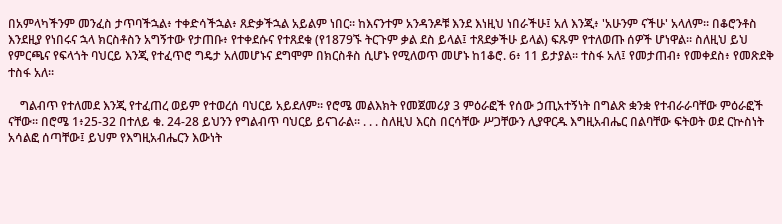በአምላካችንም መንፈስ ታጥባችኋል፥ ተቀድሳችኋል፥ ጸድቃችኋል አይልም ነበር። ከእናንተም አንዳንዶቹ እንደ እነዚህ ነበራችሁ፤ አለ እንጂ፥ 'አሁንም ናችሁ' አላለም። በቆሮንቶስ እንደዚያ የነበሩና ኋላ ክርስቶስን አግኝተው የታጠቡ፥ የተቀደሱና የተጸደቁ (የ1879ኙ ትርጉም ቃል ደስ ይላል፤ ተጸደቃችሁ ይላል) ፍጹም የተለወጡ ሰዎች ሆነዋል። ስለዚህ ይህ የምርጫና የፍላጎት ባህርይ እንጂ የተፈጥሮ ግዴታ አለመሆኑና ደግሞም በክርስቶስ ሲሆኑ የሚለወጥ መሆኑ ከ1ቆሮ. 6፥ 11 ይታያል። ተስፋ አለ፤ የመታጠብ፥ የመቀደስ፥ የመጽደቅ ተስፋ አለ።

    ግልብጥ የተለመደ እንጂ የተፈጠረ ወይም የተወረሰ ባህርይ አይደለም። የሮሜ መልእክት የመጀመሪያ 3 ምዕራፎች የሰው ኃጢአተኝነት በግልጽ ቋንቋ የተብራራባቸው ምዕራፎች ናቸው። በሮሜ 1፥25-32 በተለይ ቁ. 24-28 ይህንን የግልብጥ ባህርይ ይናገራል። . . . ስለዚህ እርስ በርሳቸው ሥጋቸውን ሊያዋርዱ እግዚአብሔር በልባቸው ፍትወት ወደ ርኵስነት አሳልፎ ሰጣቸው፤ ይህም የእግዚአብሔርን እውነት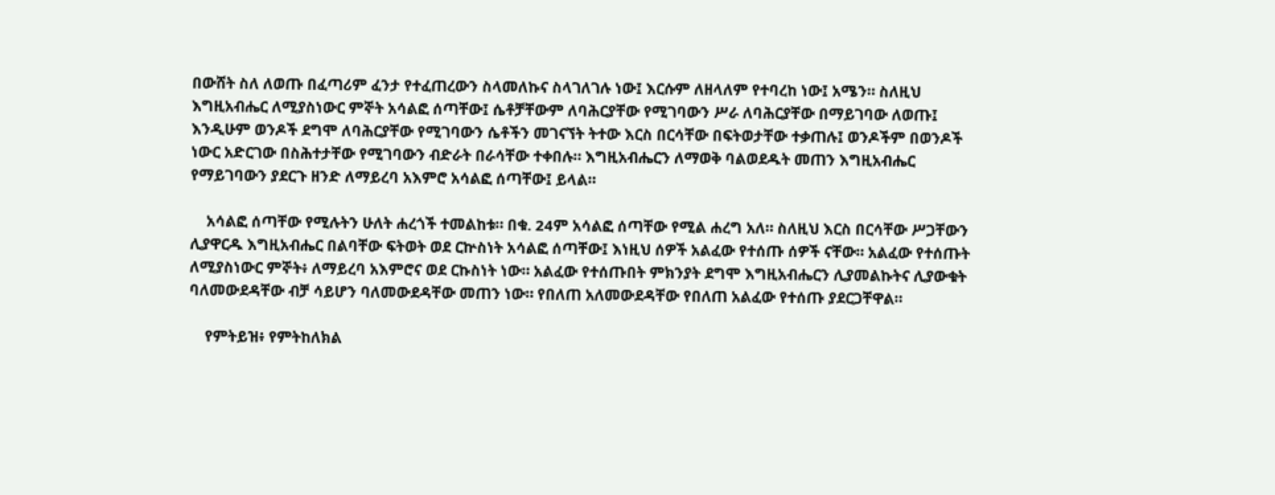በውሸት ስለ ለወጡ በፈጣሪም ፈንታ የተፈጠረውን ስላመለኩና ስላገለገሉ ነው፤ እርሱም ለዘላለም የተባረከ ነው፤ አሜን። ስለዚህ እግዚአብሔር ለሚያስነውር ምኞት አሳልፎ ሰጣቸው፤ ሴቶቻቸውም ለባሕርያቸው የሚገባውን ሥራ ለባሕርያቸው በማይገባው ለወጡ፤ እንዲሁም ወንዶች ደግሞ ለባሕርያቸው የሚገባውን ሴቶችን መገናኘት ትተው እርስ በርሳቸው በፍትወታቸው ተቃጠሉ፤ ወንዶችም በወንዶች ነውር አድርገው በስሕተታቸው የሚገባውን ብድራት በራሳቸው ተቀበሉ። እግዚአብሔርን ለማወቅ ባልወደዱት መጠን እግዚአብሔር የማይገባውን ያደርጉ ዘንድ ለማይረባ አእምሮ አሳልፎ ሰጣቸው፤ ይላል።

    አሳልፎ ሰጣቸው የሚሉትን ሁለት ሐረጎች ተመልከቱ። በቁ. 24ም አሳልፎ ሰጣቸው የሚል ሐረግ አለ። ስለዚህ እርስ በርሳቸው ሥጋቸውን ሊያዋርዱ እግዚአብሔር በልባቸው ፍትወት ወደ ርኵስነት አሳልፎ ሰጣቸው፤ እነዚህ ሰዎች አልፈው የተሰጡ ሰዎች ናቸው። አልፈው የተሰጡት ለሚያስነውር ምኞት፥ ለማይረባ አእምሮና ወደ ርኩስነት ነው። አልፈው የተሰጡበት ምክንያት ደግሞ እግዚአብሔርን ሊያመልኩትና ሊያውቁት ባለመውደዳቸው ብቻ ሳይሆን ባለመውደዳቸው መጠን ነው። የበለጠ አለመውደዳቸው የበለጠ አልፈው የተሰጡ ያደርጋቸዋል።

    የምትይዝ፥ የምትከለክል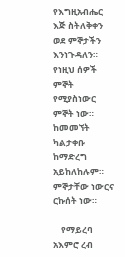የእግዚአብሔር እጅ ስትለቅቀን ወደ ምኞታችን እንነጉዳለን። የነዚህ ሰዎች ምኞት የሚያስነውር ምኞት ነው። ከመመኘት ካልታቀቡ ከማድረግ አይከለከሉም። ምኞታቸው ነውርና ርኩሰት ነው።

    የማይረባ አእምሮ ረብ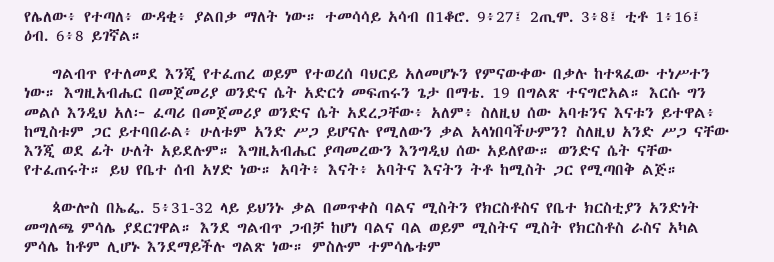የሌለው፥ የተጣለ፥ ውዳቂ፥ ያልበቃ ማለት ነው። ተመሳሳይ አሳብ በ1ቆሮ. 9፥27፤ 2ጢሞ. 3፥8፤ ቲቶ 1፥16፤ ዕብ. 6፥8 ይገኛል።

    ግልብጥ የተለመደ እንጂ የተፈጠረ ወይም የተወረሰ ባህርይ አለመሆኑን የምናውቀው በቃሉ ከተጻፈው ተነሥተን ነው። እግዚአብሔር በመጀመሪያ ወንድና ሴት አድርጎ መፍጠሩን ጌታ በማቴ. 19 በግልጽ ተናግሮአል። እርሱ ግን መልሶ እንዲህ አለ፦ ፈጣሪ በመጀመሪያ ወንድና ሴት አደረጋቸው፥ አለም፥ ስለዚህ ሰው አባቱንና እናቱን ይተዋል፥ ከሚስቱም ጋር ይተባበራል፥ ሁለቱም አንድ ሥጋ ይሆናሉ የሚለውን ቃል አላነበባችሁምን? ስለዚህ አንድ ሥጋ ናቸው እንጂ ወደ ፊት ሁለት አይደሉም። እግዚአብሔር ያጣመረውን እንግዲህ ሰው አይለየው። ወንድና ሴት ናቸው የተፈጠሩት። ይህ የቤተ ሰብ አሃድ ነው። አባት፥ እናት፥ አባትና እናትን ትቶ ከሚስት ጋር የሚጣበቅ ልጅ።

    ጳውሎስ በኤፌ. 5፥31-32 ላይ ይህንኑ ቃል በመጥቀስ ባልና ሚስትን የክርስቶስና የቤተ ክርስቲያን አንድነት መግለጫ ምሳሌ ያደርገዋል። እንደ ግልብጥ ጋብቻ ከሆነ ባልና ባል ወይም ሚስትና ሚስት የክርስቶስ ራስና አካል ምሳሌ ከቶም ሊሆኑ እንደማይችሉ ግልጽ ነው። ምስሉም ተምሳሌቱም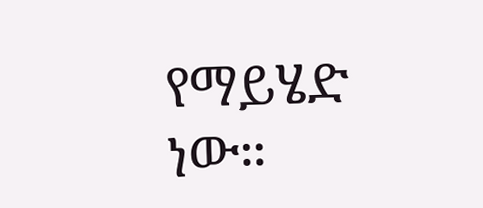የማይሄድ ነው።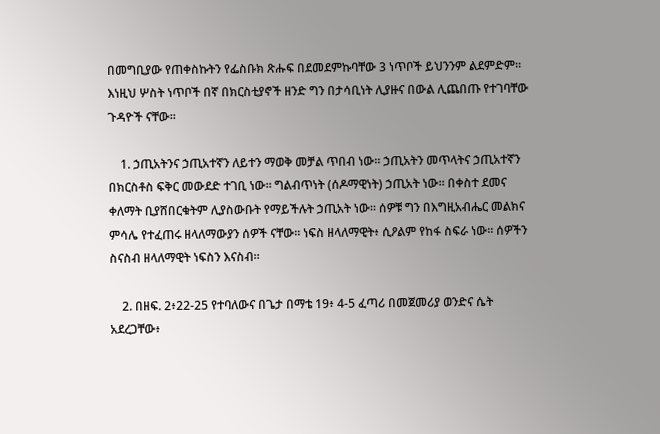በመግቢያው የጠቀስኩትን የፌስቡክ ጽሑፍ በደመደምኩባቸው 3 ነጥቦች ይህንንም ልደምድም። እነዚህ ሦስት ነጥቦች በኛ በክርስቲያኖች ዘንድ ግን በታሳቢነት ሊያዙና በውል ሊጨበጡ የተገባቸው ጉዳዮች ናቸው።

    1. ኃጢአትንና ኃጢአተኛን ለይተን ማወቅ መቻል ጥበብ ነው። ኃጢአትን መጥላትና ኃጢአተኛን በክርስቶስ ፍቅር መውደድ ተገቢ ነው። ግልብጥነት (ሰዶማዊነት) ኃጢአት ነው። በቀስተ ደመና ቀለማት ቢያሸበርቁትም ሊያስውቡት የማይችሉት ኃጢአት ነው። ሰዎቹ ግን በእግዚአብሔር መልክና ምሳሌ የተፈጠሩ ዘላለማውያን ሰዎች ናቸው። ነፍስ ዘላለማዊት፥ ሲዖልም የከፋ ስፍራ ነው። ሰዎችን ስናስብ ዘላለማዊት ነፍስን እናስብ።

    2. በዘፍ. 2፥22-25 የተባለውና በጌታ በማቴ 19፥ 4-5 ፈጣሪ በመጀመሪያ ወንድና ሴት አደረጋቸው፥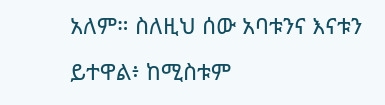አለም። ስለዚህ ሰው አባቱንና እናቱን ይተዋል፥ ከሚስቱም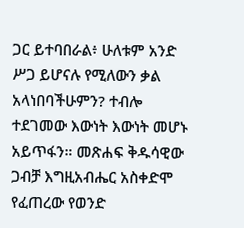ጋር ይተባበራል፥ ሁለቱም አንድ ሥጋ ይሆናሉ የሚለውን ቃል አላነበባችሁምን? ተብሎ ተደገመው እውነት እውነት መሆኑ አይጥፋን። መጽሐፍ ቅዱሳዊው ጋብቻ እግዚአብሔር አስቀድሞ የፈጠረው የወንድ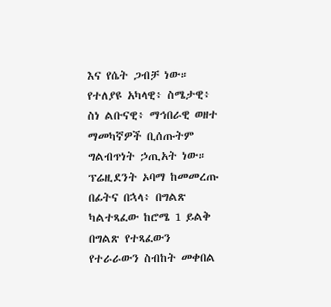እና የሴት ጋብቻ ነው። የተለያዩ አካላዊ፥ ስሜታዊ፥ ስነ ልቡናዊ፥ ማኅበራዊ ወዘተ ማመካኛዎች ቢሰጡትም ግልብጥነት ኃጢአት ነው። ፕሬዚደንት ኦባማ ከመመረጡ በፊትና በኋላ፥ በግልጽ ካልተጻፈው ከሮሜ 1 ይልቅ በግልጽ የተጻፈውን የተራራውን ስብከት መቀበል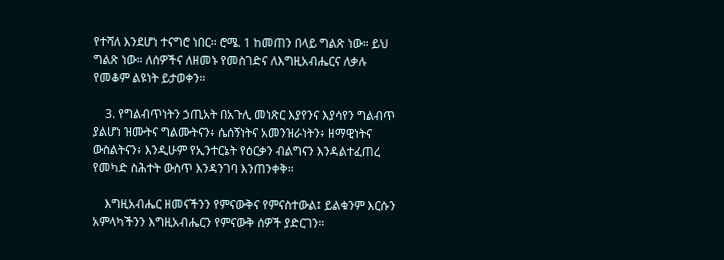የተሻለ እንደሆነ ተናግሮ ነበር። ሮሜ. 1 ከመጠን በላይ ግልጽ ነው። ይህ ግልጽ ነው። ለሰዎችና ለዘመኑ የመስገድና ለእግዚአብሔርና ለቃሉ የመቆም ልዩነት ይታወቀን።

    3. የግልብጥነትን ኃጢአት በአጉሊ መነጽር እያየንና እያሳየን ግልብጥ ያልሆነ ዝሙትና ግልሙትናን፥ ሴሰኝነትና አመንዝራነትን፥ ዘማዊነትና ውስልትናን፥ እንዲሁም የኢንተርኔት የዕርቃን ብልግናን እንዳልተፈጠረ የመካድ ስሕተት ውስጥ እንዳንገባ እንጠንቀቅ።

    እግዚአብሔር ዘመናችንን የምናውቅና የምናስተውል፤ ይልቁንም እርሱን አምላካችንን እግዚአብሔርን የምናውቅ ሰዎች ያድርገን።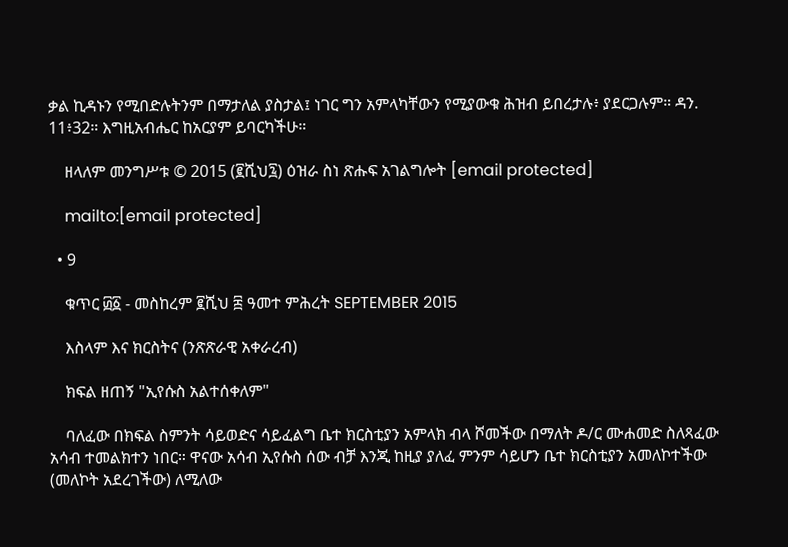ቃል ኪዳኑን የሚበድሉትንም በማታለል ያስታል፤ ነገር ግን አምላካቸውን የሚያውቁ ሕዝብ ይበረታሉ፥ ያደርጋሉም። ዳን. 11፥32። እግዚአብሔር ከአርያም ይባርካችሁ።

    ዘላለም መንግሥቱ © 2015 (፪ሺህ፯) ዕዝራ ስነ ጽሑፍ አገልግሎት [email protected]

    mailto:[email protected]

  • 9

    ቁጥር ፴፩ - መስከረም ፪ሺህ ፰ ዓመተ ምሕረት SEPTEMBER 2015

    እስላም እና ክርስትና (ንጽጽራዊ አቀራረብ)

    ክፍል ዘጠኝ "ኢየሱስ አልተሰቀለም"

    ባለፈው በክፍል ስምንት ሳይወድና ሳይፈልግ ቤተ ክርስቲያን አምላክ ብላ ሾመችው በማለት ዶ/ር ሙሐመድ ስለጻፈው አሳብ ተመልክተን ነበር። ዋናው አሳብ ኢየሱስ ሰው ብቻ እንጂ ከዚያ ያለፈ ምንም ሳይሆን ቤተ ክርስቲያን አመለኮተችው (መለኮት አደረገችው) ለሚለው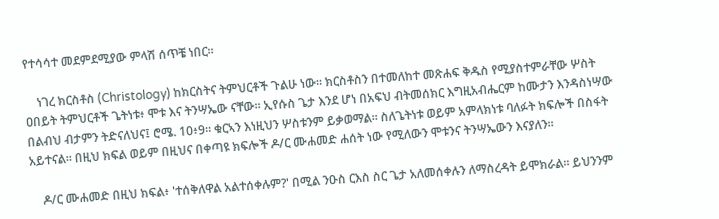የተሳሳተ መደምደሚያው ምላሽ ሰጥቼ ነበር።

    ነገረ ክርስቶስ (Christology) ከክርስትና ትምህርቶች ጉልሁ ነው። ክርስቶስን በተመለከተ መጽሐፍ ቅዱስ የሚያስተምራቸው ሦስት ዐበይት ትምህርቶች ጌትነቱ፥ ሞቱ እና ትንሣኤው ናቸው። ኢየሱስ ጌታ እንደ ሆነ በአፍህ ብትመሰክር እግዚአብሔርም ከሙታን እንዳስነሣው በልብህ ብታምን ትድናለህና፤ ሮሜ. 10፥9። ቁርኣን እነዚህን ሦስቱንም ይቃወማል። ስለጌትነቱ ወይም አምላክነቱ ባለፉት ክፍሎች በስፋት አይተናል። በዚህ ክፍል ወይም በዚህና በቀጣዩ ክፍሎች ዶ/ር ሙሐመድ ሐሰት ነው የሚለውን ሞቱንና ትንሣኤውን እናያለን።

    ዶ/ር ሙሐመድ በዚህ ክፍል፥ 'ተሰቅለዋል አልተሰቀሉም?' በሚል ንዑስ ርእስ ስር ጌታ አለመሰቀሉን ለማስረዳት ይሞክራል። ይህንንም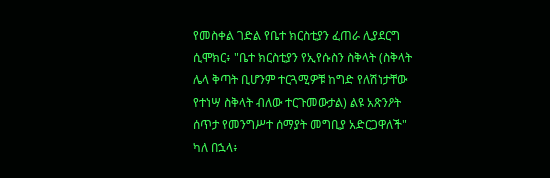የመስቀል ገድል የቤተ ክርስቲያን ፈጠራ ሊያደርግ ሲሞክር፥ "ቤተ ክርስቲያን የኢየሱስን ስቅላት (ስቅላት ሌላ ቅጣት ቢሆንም ተርጓሚዎቹ ከግድ የለሽነታቸው የተነሣ ስቅላት ብለው ተርጉመውታል) ልዩ አጽንዖት ሰጥታ የመንግሥተ ሰማያት መግቢያ አድርጋዋለች" ካለ በኋላ፥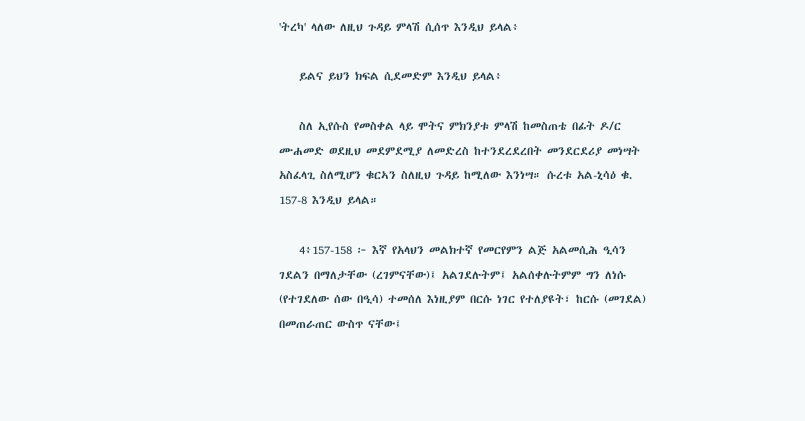'ትረካ' ላለው ለዚህ ጉዳይ ምላሽ ሲሰጥ እንዲህ ይላል፥

    ይልና ይህን ክፍል ሲደመድም እንዲህ ይላል፥

    ስለ ኢየሱስ የመስቀል ላይ ሞትና ምክንያቱ ምላሽ ከመስጠቴ በፊት ዶ/ር ሙሐመድ ወደዚህ መደምደሚያ ለመድረስ ከተንደረደረበት መንደርደሪያ መነሣት አስፈላጊ ስለሚሆን ቁርኣን ስለዚህ ጉዳይ ከሚለው እንነሣ። ሱረቱ አል-ኒሳዕ ቁ. 157-8 እንዲህ ይላል።

    4፥157-158 ፦ እኛ የአላህን መልክተኛ የመርየምን ልጅ አልመሲሕ ዒሳን ገደልን በማለታቸው (ረገምናቸው)፤ አልገደሉትም፤ አልሰቀሉትምም ግን ለነሱ (የተገደለው ሰው በዒሳ) ተመሰለ እነዚያም በርሱ ነገር የተለያዩት፣ ከርሱ (መገደል) በመጠራጠር ውስጥ ናቸው፤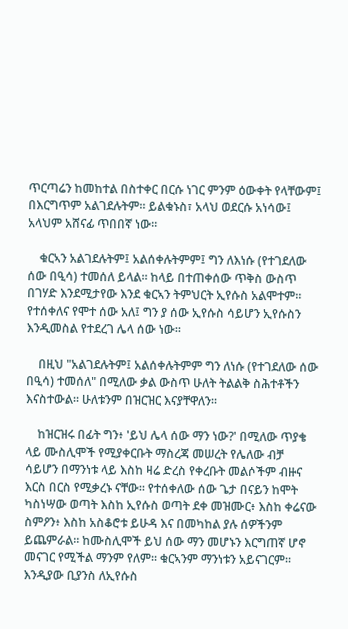ጥርጣሬን ከመከተል በስተቀር በርሱ ነገር ምንም ዕውቀት የላቸውም፤ በእርግጥም አልገደሉትም። ይልቁኑስ፣ አላህ ወደርሱ አነሳው፤ አላህም አሸናፊ ጥበበኛ ነው።

    ቁርኣን አልገደሉትም፤ አልሰቀሉትምም፤ ግን ለእነሱ (የተገደለው ሰው በዒሳ) ተመሰለ ይላል። ከላይ በተጠቀሰው ጥቅስ ውስጥ በገሃድ እንደሚታየው እንደ ቁርኣን ትምህርት ኢየሱስ አልሞተም። የተሰቀለና የሞተ ሰው አለ፤ ግን ያ ሰው ኢየሱስ ሳይሆን ኢየሱስን እንዲመስል የተደረገ ሌላ ሰው ነው።

    በዚህ "አልገደሉትም፤ አልሰቀሉትምም ግን ለነሱ (የተገደለው ሰው በዒሳ) ተመሰለ" በሚለው ቃል ውስጥ ሁለት ትልልቅ ስሕተቶችን እናስተውል። ሁለቱንም በዝርዝር እናያቸዋለን።

    ከዝርዝሩ በፊት ግን፥ 'ይህ ሌላ ሰው ማን ነው?' በሚለው ጥያቄ ላይ ሙስሊሞች የሚያቀርቡት ማስረጃ መሠረት የሌለው ብቻ ሳይሆን በማንነቱ ላይ እስከ ዛሬ ድረስ የቀረቡት መልሶችም ብዙና እርስ በርስ የሚቃረኑ ናቸው። የተሰቀለው ሰው ጌታ በናይን ከሞት ካስነሣው ወጣት እስከ ኢየሱስ ወጣት ደቀ መዝሙር፥ እስከ ቀሬናው ስምዖን፥ እስከ አስቆሮቱ ይሁዳ እና በመካከል ያሉ ሰዎችንም ይጨምራል። ከሙስሊሞች ይህ ሰው ማን መሆኑን እርግጠኛ ሆኖ መናገር የሚችል ማንም የለም። ቁርኣንም ማንነቱን አይናገርም። እንዲያው ቢያንስ ለኢየሱስ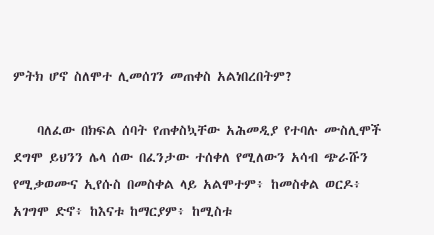ምትክ ሆኖ ስለሞተ ሊመሰገን መጠቀስ አልነበረበትም?

    ባለፈው በክፍል ሰባት የጠቀስኳቸው አሕመዲያ የተባሉ ሙስሊሞች ደግሞ ይህንን ሌላ ሰው በፈንታው ተሰቀለ የሚለውን አሳብ ጭራሹን የሚቃወሙና ኢየሱስ በመስቀል ላይ አልሞተም፥ ከመስቀል ወርዶ፥ አገግሞ ድኖ፥ ከእናቱ ከማርያም፥ ከሚስቱ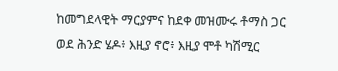ከመግደላዊት ማርያምና ከደቀ መዝሙሩ ቶማስ ጋር ወደ ሕንድ ሄዶ፥ እዚያ ኖሮ፥ እዚያ ሞቶ ካሽሚር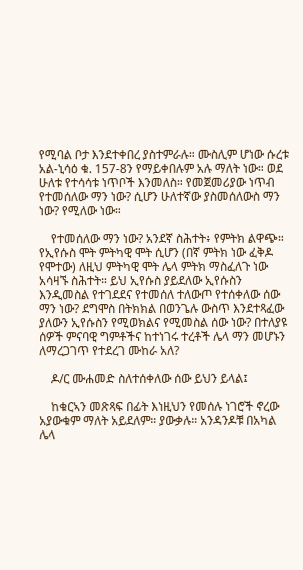የሚባል ቦታ እንደተቀበረ ያስተምራሉ። ሙስሊም ሆነው ሱረቱ አል-ኒሳዕ ቁ. 157-8ን የማይቀበሉም አሉ ማለት ነው። ወደ ሁለቱ የተሳሳቱ ነጥቦች እንመለስ። የመጀመሪያው ነጥብ የተመሰለው ማን ነው? ሲሆን ሁለተኛው ያስመሰለውስ ማን ነው? የሚለው ነው።

    የተመሰለው ማን ነው? አንደኛ ስሕተት፥ የምትክ ልዋጭ። የኢየሱስ ሞት ምትካዊ ሞት ሲሆን (በኛ ምትክ ነው ፈቅዶ የሞተው) ለዚህ ምትካዊ ሞት ሌላ ምትክ ማስፈለጉ ነው አሳዛኙ ስሕተት። ይህ ኢየሱስ ያይደለው ኢየሱስን እንዲመስል የተገደደና የተመሰለ ተለውጦ የተሰቀለው ሰው ማን ነው? ደግሞስ በትክክል በወንጌሉ ውስጥ እንደተጻፈው ያለውን ኢየሱስን የሚወክልና የሚመስል ሰው ነው? በተለያዩ ሰዎች ምናባዊ ግምቶችና ከተነገሩ ተረቶች ሌላ ማን መሆኑን ለማረጋገጥ የተደረገ ሙከራ አለ?

    ዶ/ር ሙሐመድ ስለተሰቀለው ሰው ይህን ይላል፤

    ከቁርኣን መጽጻፍ በፊት እነዚህን የመሰሉ ነገሮች ኖረው አያውቁም ማለት አይደለም። ያውቃሉ። አንዳንዶቹ በአካል ሌላ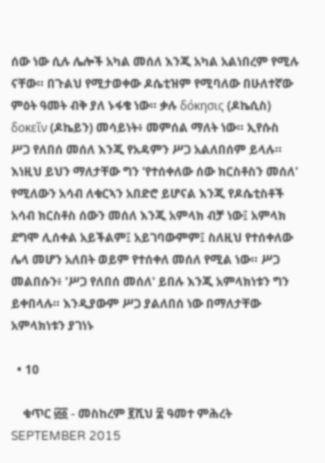ሰው ነው ሲሉ ሌሎች አካል መሰለ እንጂ አካል አልነበረም የሚሉ ናቸው። በጉልህ የሚታወቀው ዶሴቲዝም የሚባለው በሁለተኛው ምዕት ዓመት ብቅ ያለ ኑፋቄ ነው። ቃሉ δόκησις (ዶኬሲስ) δοκεῖν (ዶኬይን) መሳይነት፥ መምሰል ማለት ነው። ኢየሱስ ሥጋ የለበሰ መሰለ እንጂ የአዳምን ሥጋ አልለበሰም ይላሉ። እነዚህ ይህን ማለታቸው ግን 'የተሰቀለው ሰው ክርስቶስን መሰለ' የሚለውን አሳብ ለቁርኣን አበድሮ ይሆናል እንጂ የዶሴቲስቶች አሳብ ክርስቶስ ሰውን መሰለ እንጂ አምላክ ብቻ ነው፤ አምላክ ደግሞ ሊሰቀል አይችልም፤ አይገባውምም፤ ስለዚህ የተሰቀለው ሌላ መሆን አለበት ወይም የተሰቀለ መሰለ የሚል ነው። ሥጋ መልበሱን፥ 'ሥጋ የለበሰ መሰለ' ይበሉ እንጂ አምላክነቱን ግን ይቀበላሉ። እንዲያውም ሥጋ ያልለበሰ ነው በማለታቸው አምላክነቱን ያገነኑ

  • 10

    ቁጥር ፴፩ - መስከረም ፪ሺህ ፰ ዓመተ ምሕረት SEPTEMBER 2015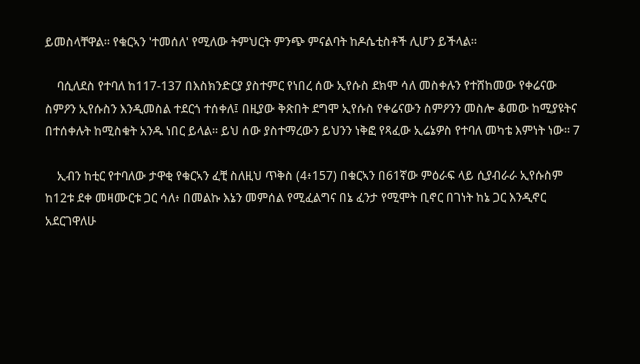ይመስላቸዋል። የቁርኣን 'ተመሰለ' የሚለው ትምህርት ምንጭ ምናልባት ከዶሴቲስቶች ሊሆን ይችላል።

    ባሲለደስ የተባለ ከ117-137 በእስክንድርያ ያስተምር የነበረ ሰው ኢየሱስ ደክሞ ሳለ መስቀሉን የተሸከመው የቀሬናው ስምዖን ኢየሱስን እንዲመስል ተደርጎ ተሰቀለ፤ በዚያው ቅጽበት ደግሞ ኢየሱስ የቀሬናውን ስምዖንን መስሎ ቆመው ከሚያዩትና በተሰቀሉት ከሚስቁት አንዱ ነበር ይላል። ይህ ሰው ያስተማረውን ይህንን ነቅፎ የጻፈው ኢሬኔዎስ የተባለ መካቴ እምነት ነው። 7

    ኢብን ከቲር የተባለው ታዋቂ የቁርኣን ፈቺ ስለዚህ ጥቅስ (4፥157) በቁርኣን በ61ኛው ምዕራፍ ላይ ሲያብራራ ኢየሱስም ከ12ቱ ደቀ መዛሙርቱ ጋር ሳለ፥ በመልኩ እኔን መምሰል የሚፈልግና በኔ ፈንታ የሚሞት ቢኖር በገነት ከኔ ጋር እንዲኖር አደርገዋለሁ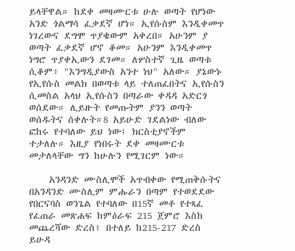ይላቸዋል። ከደቀ መዛሙርቱ ሁሉ ወጣት የሆነው አንድ ጎልማሳ ፈቃደኛ ሆነ። ኢየሱስም እንዲቀመጥ ነገረውና ደግሞ ጥያቄውም አቀረበ። አሁንም ያ ወጣት ፈቃደኛ ሆኖ ቆመ። አሁንም እንዲቀመጥ ነግሮ ጥያቀኢውን ደገመ። ለሦስተኛ ጊዜ ወጣቱ ሲቆም፥ "እንግዲያውስ አንተ ነህ" አለው። ያኔውኑ የኢየሱስ መልክ በወጣቱ ላይ ተለጠፈበትና ኢየሱስን ሲመስል አላህ ኢየሱስን በጣራው ቀዳዳ አድርጎ ወሰደው። ሊይዙት የመጡትም ያንን ወጣት ወሰዱትና ሰቀሉት።8 አይሁድ ገደልነው ብለው ፎከሩ የተባለው ይህ ነው፤ ክርስቲያኖችም ተታለሉ። እዚያ የነበሩት ደቀ መዛሙርቱ መታለላቸው ግን ከሁሉን የሚገርም ነው።

    አንዳንድ ሙስሊሞች አጥብቀው የሚጠቅሱትና በአንዳንድ ሙስሊም ምሑራን በጣም የተወደደው የበርናባስ ወንጌል የተባለው በ15ኛ መቶ የተጻፈ የፈጠራ መጽሐፍ ከምዕራፍ 215 ጀምሮ እስከ መጨረሻው ድረስ፥ በተለይ ከ215-217 ድረስ ይሁዳ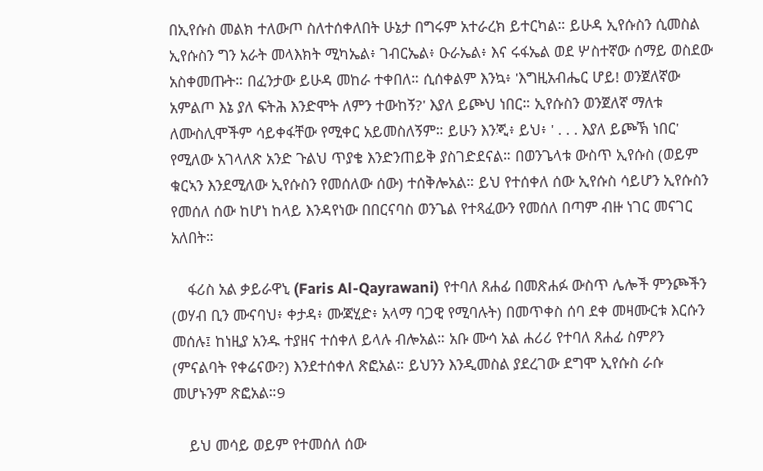በኢየሱስ መልክ ተለውጦ ስለተሰቀለበት ሁኔታ በግሩም አተራረክ ይተርካል። ይሁዳ ኢየሱስን ሲመስል ኢየሱስን ግን አራት መላእክት ሚካኤል፥ ገብርኤል፥ ዑራኤል፥ እና ሩፋኤል ወደ ሦስተኛው ሰማይ ወስደው አስቀመጡት። በፈንታው ይሁዳ መከራ ተቀበለ። ሲሰቀልም እንኳ፥ 'እግዚአብሔር ሆይ! ወንጀለኛው አምልጦ እኔ ያለ ፍትሕ እንድሞት ለምን ተውከኝ?' እያለ ይጮህ ነበር። ኢየሱስን ወንጀለኛ ማለቱ ለሙስሊሞችም ሳይቀፋቸው የሚቀር አይመስለኝም። ይሁን እንጂ፥ ይህ፥ ' . . . እያለ ይጮኽ ነበር' የሚለው አገላለጽ አንድ ጉልህ ጥያቄ እንድንጠይቅ ያስገድደናል። በወንጌላቱ ውስጥ ኢየሱስ (ወይም ቁርኣን እንደሚለው ኢየሱስን የመሰለው ሰው) ተሰቅሎአል። ይህ የተሰቀለ ሰው ኢየሱስ ሳይሆን ኢየሱስን የመሰለ ሰው ከሆነ ከላይ እንዳየነው በበርናባስ ወንጌል የተጻፈውን የመሰለ በጣም ብዙ ነገር መናገር አለበት።

    ፋሪስ አል ቃይራዋኒ (Faris Al-Qayrawani) የተባለ ጸሐፊ በመጽሐፉ ውስጥ ሌሎች ምንጮችን (ወሃብ ቢን ሙናባህ፥ ቀታዳ፥ ሙጃሂድ፥ አላማ ባጋዊ የሚባሉት) በመጥቀስ ሰባ ደቀ መዛሙርቱ እርሱን መሰሉ፤ ከነዚያ አንዱ ተያዘና ተሰቀለ ይላሉ ብሎአል። አቡ ሙሳ አል ሐሪሪ የተባለ ጸሐፊ ስምዖን (ምናልባት የቀሬናው?) እንደተሰቀለ ጽፎአል። ይህንን እንዲመስል ያደረገው ደግሞ ኢየሱስ ራሱ መሆኑንም ጽፎአል።9

    ይህ መሳይ ወይም የተመሰለ ሰው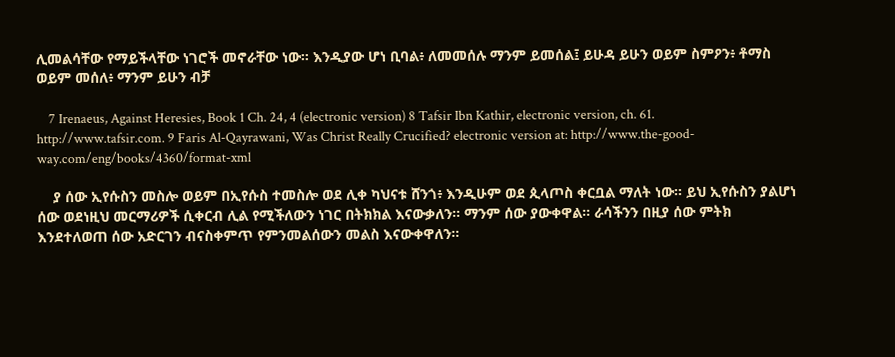ሊመልሳቸው የማይችላቸው ነገሮች መኖራቸው ነው። እንዲያው ሆነ ቢባል፥ ለመመሰሉ ማንም ይመሰል፤ ይሁዳ ይሁን ወይም ስምዖን፥ ቶማስ ወይም መሰለ፥ ማንም ይሁን ብቻ

    7 Irenaeus, Against Heresies, Book 1 Ch. 24, 4 (electronic version) 8 Tafsir Ibn Kathir, electronic version, ch. 61. http://www.tafsir.com. 9 Faris Al-Qayrawani, Was Christ Really Crucified? electronic version at: http://www.the-good-way.com/eng/books/4360/format-xml

    ያ ሰው ኢየሱስን መስሎ ወይም በኢየሱስ ተመስሎ ወደ ሊቀ ካህናቱ ሸንጎ፥ እንዲሁም ወደ ጲላጦስ ቀርቧል ማለት ነው። ይህ ኢየሱስን ያልሆነ ሰው ወደነዚህ መርማሪዎች ሲቀርብ ሊል የሚችለውን ነገር በትክክል እናውቃለን። ማንም ሰው ያውቀዋል። ራሳችንን በዚያ ሰው ምትክ እንደተለወጠ ሰው አድርገን ብናስቀምጥ የምንመልሰውን መልስ እናውቀዋለን።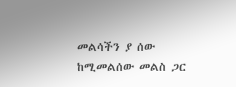መልሳችን ያ ሰው ከሚመልሰው መልስ ጋር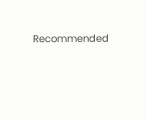Recommended